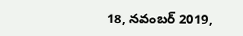18, నవంబర్ 2019,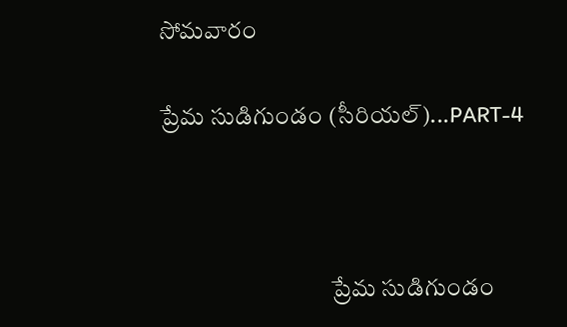సోమవారం

ప్రేమ సుడిగుండం (సీరియల్)...PART-4



                                   ప్రేమ సుడిగుండం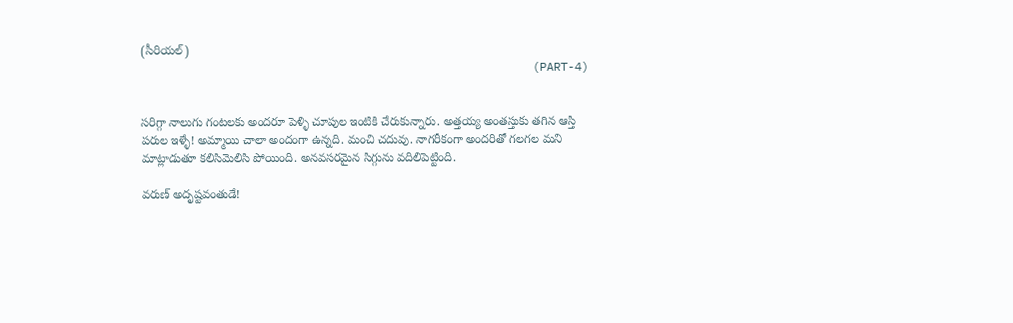(సీరియల్)
                                                        (PART-4)


సరిగ్గా నాలుగు గంటలకు అందరూ పెళ్ళి చూపుల ఇంటికి చేరుకున్నారు. అత్తయ్య అంతస్తుకు తగిన ఆస్తి పరుల ఇళ్ళే! అమ్మాయి చాలా అందంగా ఉన్నది. మంచి చదువు. నాగరీకంగా అందరితో గలగల మని మాట్లాడుతూ కలిసిమెలిసి పోయింది. అనవసరమైన సిగ్గును వదిలిపెట్టింది.

వరుణ్ అదృష్టవంతుడే!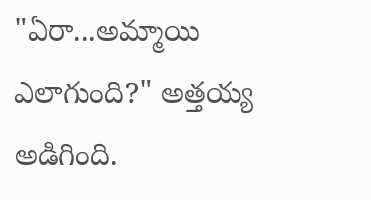"ఏరా...అమ్మాయి ఎలాగుంది?" అత్తయ్య అడిగింది.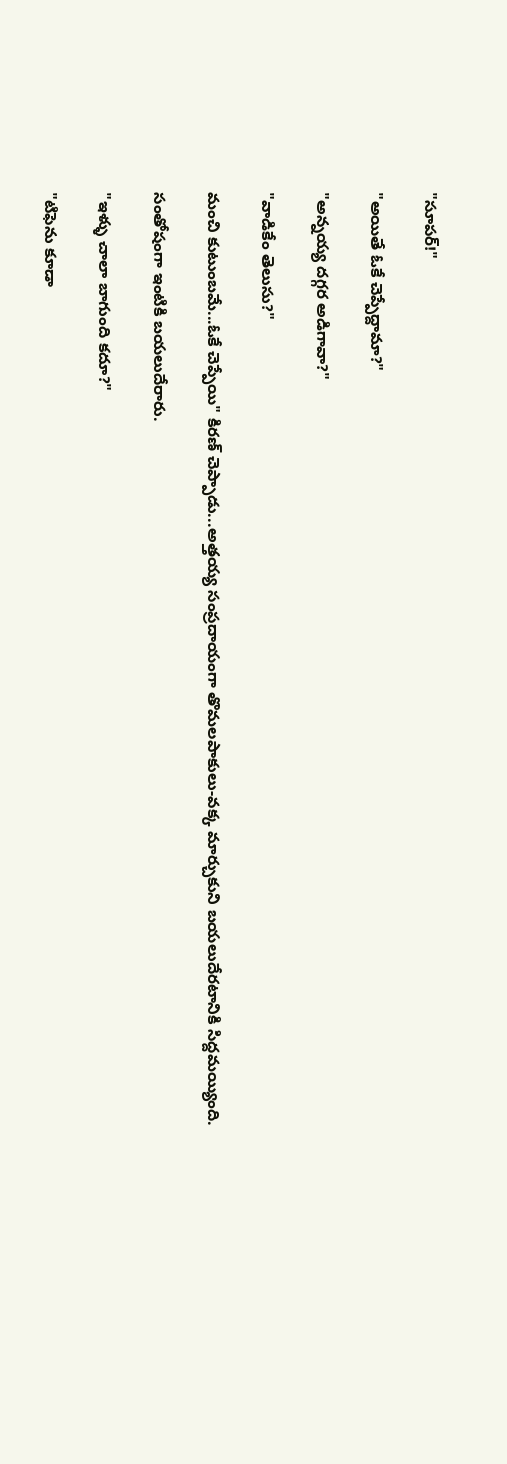"సూపర్!"

"అయితే ఓకే చెప్పేద్దామా?"

"అన్నయ్య దగ్గర అడిగావా?"

"వాడికేం తెలుసు?"

మంచి కుటుంబమే...ఓకే చెప్పేయి" కిరణ్ చెప్పాడు...అత్తయ్య సంప్రదాయంగా తొమలపాకులు-వక్క మార్చుకుని బయలుదేరటానికి సిద్దమయ్యింది.

సంతోషంగా ఇంటికి బయలుదేరారు.

"ఇళ్ళు చాలా బాగుంది కదూ?"

"టిఫెను కూడా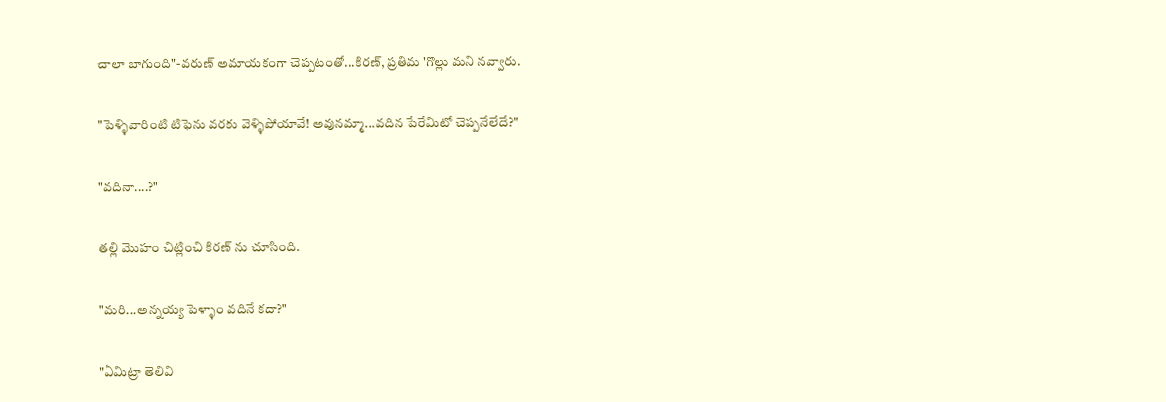చాలా బాగుంది"-వరుణ్ అమాయకంగా చెప్పటంతో...కిరణ్, ప్రతిమ 'గొల్లు మని నవ్వారు.

"పెళ్ళివారింటి టిఫెను వరకు వెళ్ళిపోయావే! అవునమ్మా...వదిన పేరేమిటో చెప్పనేలేదే?"

"వదినా....?"

తల్లి మొహం చిట్లించి కిరణ్ ను చూసింది.

"మరి...అన్నయ్య పెళ్ళాం వదినే కదా?"

"ఏమిట్రా తెలివి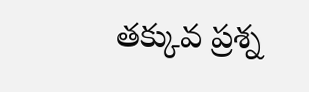తక్కువ ప్రశ్న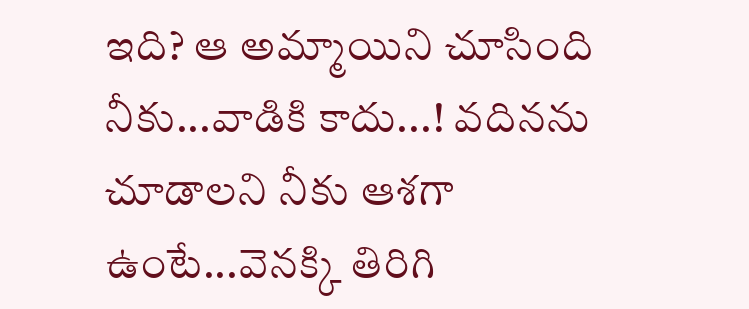ఇది? ఆ అమ్మాయిని చూసింది నీకు...వాడికి కాదు...! వదినను చూడాలని నీకు ఆశగా ఉంటే...వెనక్కి తిరిగి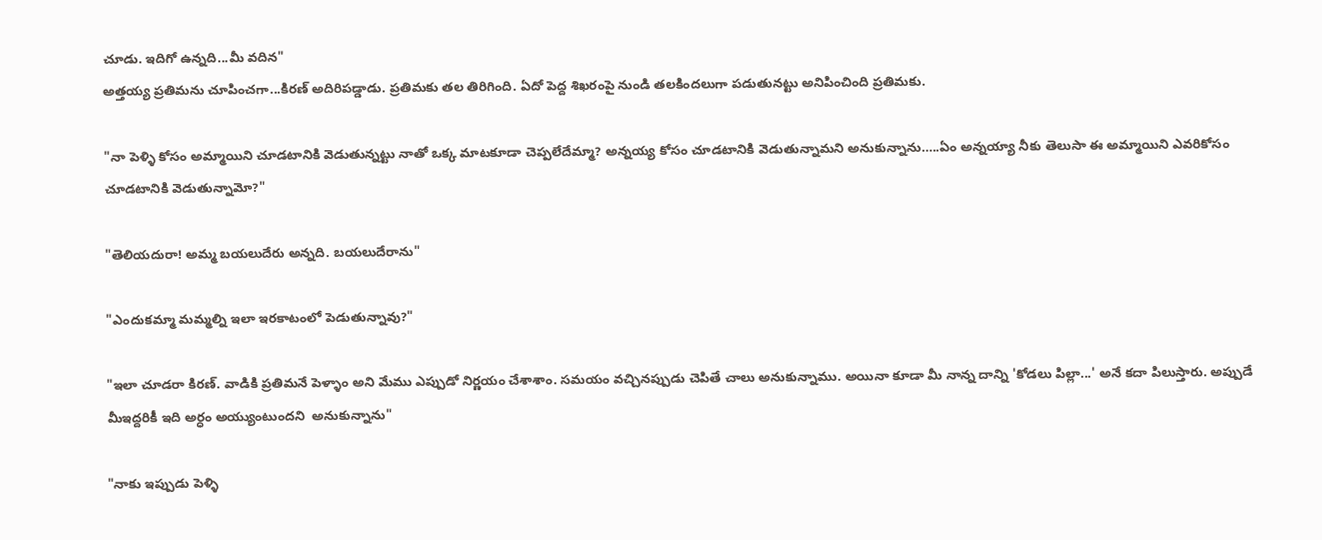చూడు. ఇదిగో ఉన్నది...మీ వదిన"
అత్తయ్య ప్రతిమను చూపించగా...కిరణ్ అదిరిపడ్డాడు. ప్రతిమకు తల తిరిగింది. ఏదో పెద్ద శిఖరంపై నుండి తలకిందలుగా పడుతునట్టు అనిపించింది ప్రతిమకు.

"నా పెళ్ళి కోసం అమ్మాయిని చూడటానికి వెడుతున్నట్టు నాతో ఒక్క మాటకూడా చెప్పలేదేమ్మా? అన్నయ్య కోసం చూడటానికి వెడుతున్నామని అనుకున్నాను…..ఏం అన్నయ్యా నీకు తెలుసా ఈ అమ్మాయిని ఎవరికోసం చూడటానికి వెడుతున్నామో?"

"తెలియదురా! అమ్మ బయలుదేరు అన్నది. బయలుదేరాను"

"ఎందుకమ్మా మమ్మల్ని ఇలా ఇరకాటంలో పెడుతున్నావు?"

"ఇలా చూడరా కిరణ్. వాడికి ప్రతిమనే పెళ్ళాం అని మేము ఎప్పుడో నిర్ణయం చేశాశాం. సమయం వచ్చినప్పుడు చెపితే చాలు అనుకున్నాము. అయినా కూడా మీ నాన్న దాన్ని 'కోడలు పిల్లా...' అనే కదా పిలుస్తారు. అప్పుడే మీఇద్దరికీ ఇది అర్ధం అయ్యుంటుందని  అనుకున్నాను"

"నాకు ఇప్పుడు పెళ్ళి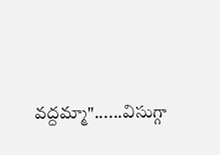వద్దమ్మా"......విసుగ్గా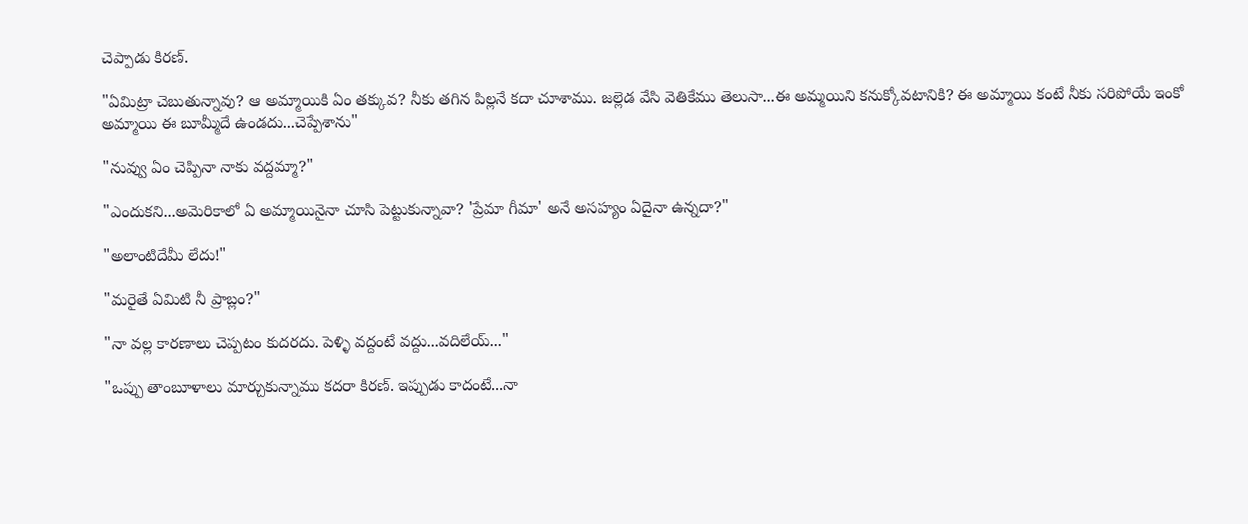చెప్పాడు కిరణ్.

"ఏమిట్రా చెబుతున్నావు? ఆ అమ్మాయికి ఏం తక్కువ? నీకు తగిన పిల్లనే కదా చూశాము. జల్లెడ వేసి వెతికేము తెలుసా...ఈ అమ్మయిని కనుక్కోవటానికి? ఈ అమ్మాయి కంటే నీకు సరిపోయే ఇంకో అమ్మాయి ఈ బూమ్మీదే ఉండదు...చెప్పేశాను"

"నువ్వు ఏం చెప్పినా నాకు వద్దమ్మా?"

"ఎందుకని...అమెరికాలో ఏ అమ్మాయినైనా చూసి పెట్టుకున్నావా? 'ప్రేమా గీమా' అనే అసహ్యం ఏదైనా ఉన్నదా?"

"అలాంటిదేమీ లేదు!"

"మరైతే ఏమిటి నీ ప్రాబ్లం?"

"నా వల్ల కారణాలు చెప్పటం కుదరదు. పెళ్ళి వద్దంటే వద్దు...వదిలేయ్..."

"ఒప్పు తాంబూళాలు మార్చుకున్నాము కదరా కిరణ్. ఇప్పుడు కాదంటే...నా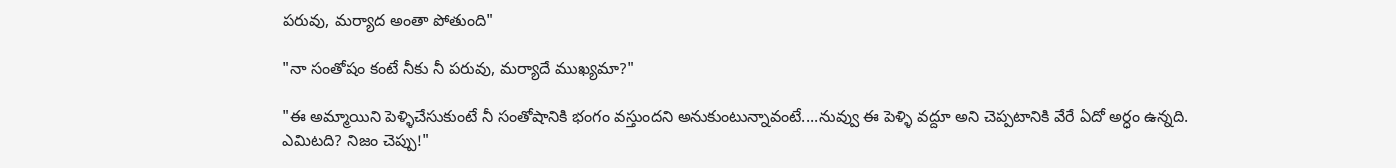పరువు, మర్యాద అంతా పోతుంది"

"నా సంతోషం కంటే నీకు నీ పరువు, మర్యాదే ముఖ్యమా?"

"ఈ అమ్మాయిని పెళ్ళిచేసుకుంటే నీ సంతోషానికి భంగం వస్తుందని అనుకుంటున్నావంటే....నువ్వు ఈ పెళ్ళి వద్దూ అని చెప్పటానికి వేరే ఏదో అర్ధం ఉన్నది. ఎమిటది? నిజం చెప్పు!"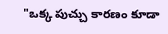"ఒక్క పుచ్చు కారణం కూడా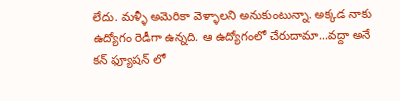లేదు. మళ్ళీ అమెరికా వెళ్ళాలని అనుకుంటున్నా. అక్కడ నాకు ఉద్యోగం రెడీగా ఉన్నది. ఆ ఉద్యోగంలో చేరుదామా...వద్దా అనే కన్ ఫ్యూషన్ లో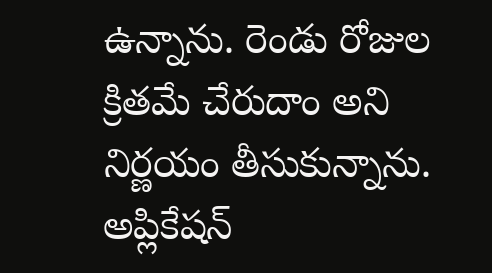ఉన్నాను. రెండు రోజుల క్రితమే చేరుదాం అని నిర్ణయం తీసుకున్నాను. అప్లికేషన్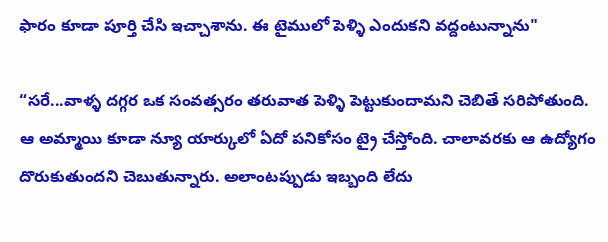ఫారం కూడా పూర్తి చేసి ఇచ్చాశాను. ఈ టైములో పెళ్ళి ఎందుకని వద్దంటున్నాను"

“సరే...వాళ్ళ దగ్గర ఒక సంవత్సరం తరువాత పెళ్ళి పెట్టుకుందామని చెబితే సరిపోతుంది. ఆ అమ్మాయి కూడా న్యూ యార్కులో ఏదో పనికోసం ట్రై చేస్తోంది. చాలావరకు ఆ ఉద్యోగం దొరుకుతుందని చెబుతున్నారు. అలాంటప్పుడు ఇబ్బంది లేదు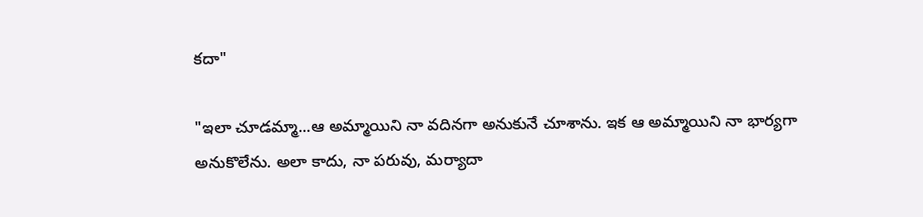కదా"

"ఇలా చూడమ్మా...ఆ అమ్మాయిని నా వదినగా అనుకునే చూశాను. ఇక ఆ అమ్మాయిని నా భార్యగా అనుకొలేను. అలా కాదు, నా పరువు, మర్యాదా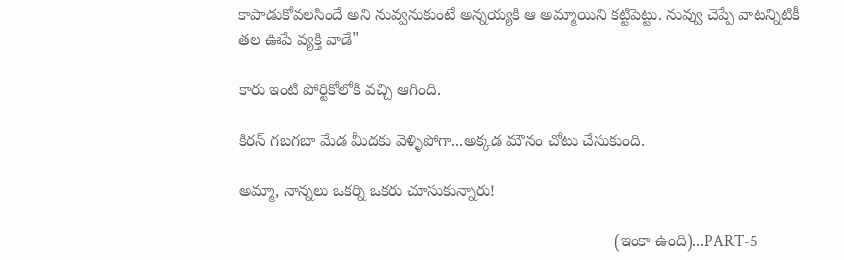కాపాడుకోవలసిందే అని నువ్వనుకుంటే అన్నయ్యకి ఆ అమ్మాయిని కట్టిపెట్టు. నువ్వు చెప్పే వాటన్నిటికీ తల ఊపే వ్యక్తి వాడే"

కారు ఇంటి పోర్టికోలోకి వచ్చి ఆగింది.

కిరన్ గబగబా మేడ మీదకు వెళ్ళిపోగా...అక్కడ మౌనం చోటు చేసుకుంది.

అమ్మా, నాన్నలు ఒకర్ని ఒకరు చూసుకున్నారు!

                                                                                   (ఇంకా ఉంది)...PART-5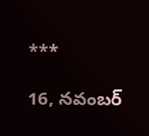***

16, నవంబర్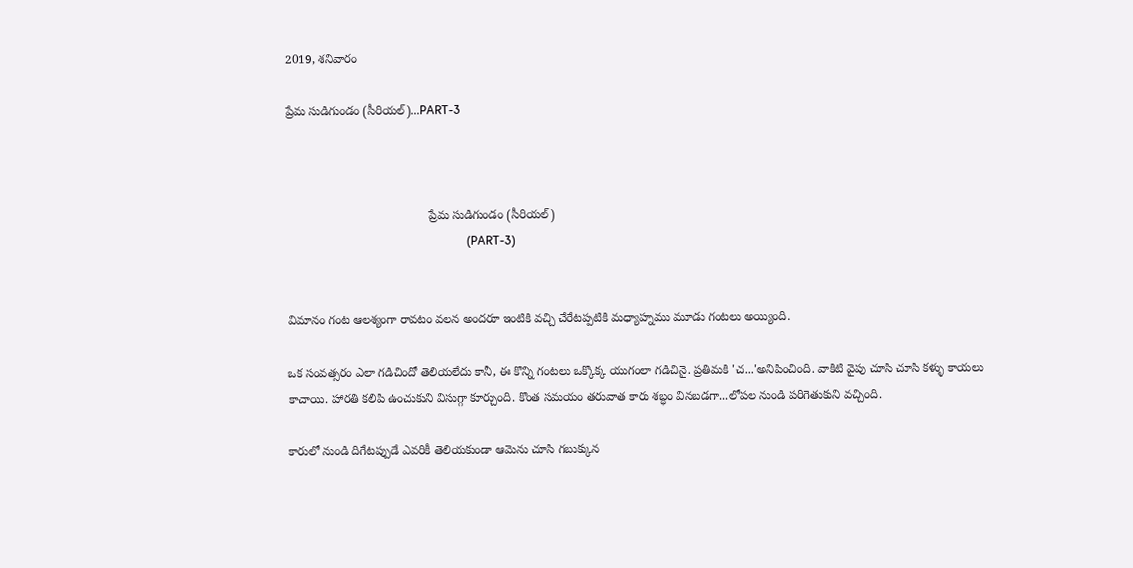2019, శనివారం

ప్రేమ సుడిగుండం (సీరియల్)...PART-3



                                          ప్రేమ సుడిగుండం (సీరియల్)
                                                            (PART-3)


విమానం గంట ఆలశ్యంగా రావటం వలన అందరూ ఇంటికి వచ్చి చేరేటప్పటికి మధ్యాహ్నము మూడు గంటలు అయ్యింది.

ఒక సంవత్సరం ఎలా గడిచిందో తెలియలేదు కానీ, ఈ కొన్ని గంటలు ఒక్కొక్క యుగంలా గడిచినై. ప్రతిమకి 'చ...'అనిపించింది. వాకిటి వైపు చూసి చూసి కళ్ళు కాయలు కాచాయి. హారతి కలిపి ఉంచుకుని విసుగ్గా కూర్చుంది. కొంత సమయం తరువాత కారు శబ్ధం వినబడగా...లోపల నుండి పరిగెతుకుని వచ్చింది.

కారులో నుండి దిగేటప్పుడే ఎవరికీ తెలియకుండా ఆమెను చూసి గబుక్కున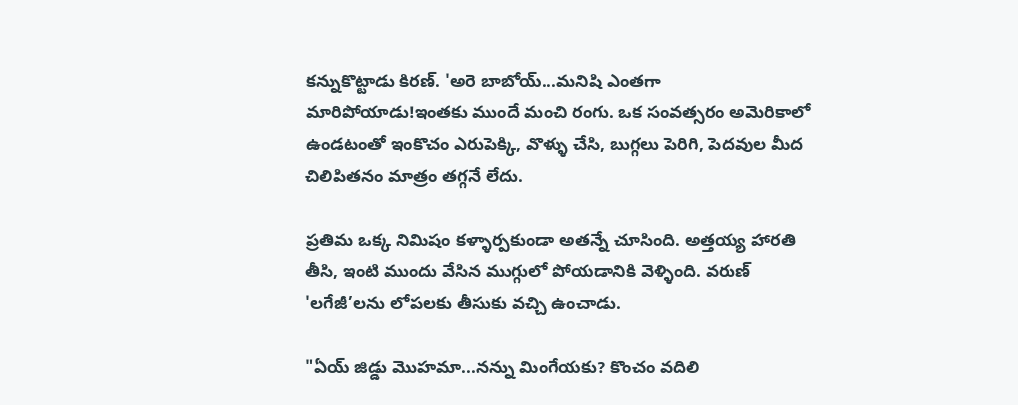కన్నుకొట్టాడు కిరణ్. 'అరె బాబోయ్...మనిషి ఎంతగా మారిపోయాడు!ఇంతకు ముందే మంచి రంగు. ఒక సంవత్సరం అమెరికాలో ఉండటంతో ఇంకొచం ఎరుపెక్కి, వొళ్ళు చేసి, బుగ్గలు పెరిగి, పెదవుల మీద చిలిపితనం మాత్రం తగ్గనే లేదు.

ప్రతిమ ఒక్క నిమిషం కళ్ళార్పకుండా అతన్నే చూసింది. అత్తయ్య హారతి తీసి, ఇంటి ముందు వేసిన ముగ్గులో పోయడానికి వెళ్ళింది. వరుణ్ 'లగేజీ’లను లోపలకు తీసుకు వచ్చి ఉంచాడు.

"ఏయ్ జిడ్డు మొహమా...నన్ను మింగేయకు? కొంచం వదిలి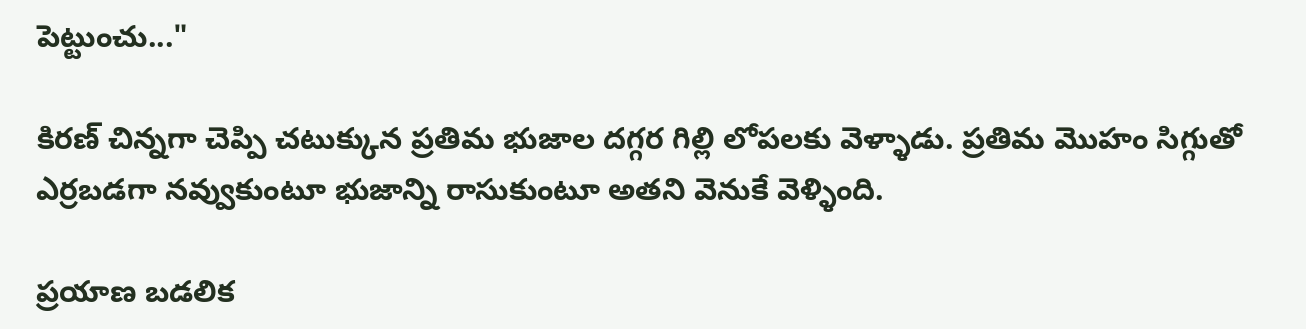పెట్టుంచు..."

కిరణ్ చిన్నగా చెప్పి చటుక్కున ప్రతిమ భుజాల దగ్గర గిల్లి లోపలకు వెళ్ళాడు. ప్రతిమ మొహం సిగ్గుతో ఎర్రబడగా నవ్వుకుంటూ భుజాన్ని రాసుకుంటూ అతని వెనుకే వెళ్ళింది.

ప్రయాణ బడలిక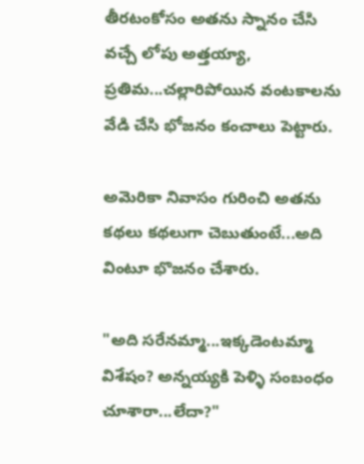తీరటంకోసం అతను స్నానం చేసి వచ్చే లోపు అత్తయ్యా, ప్రతిమ...చల్లారిపోయిన వంటకాలను వేడి చేసి భోజనం కంచాలు పెట్టారు.

అమెరికా నివాసం గురించి అతను కథలు కథలుగా చెబుతుంటే...అది వింటూ భొజనం చేశారు.

"అది సరేనమ్మా...ఇక్కడెంటమ్మా విశేషం? అన్నయ్యకి పెళ్ళి సంబంధం చూశారా...లేదా?"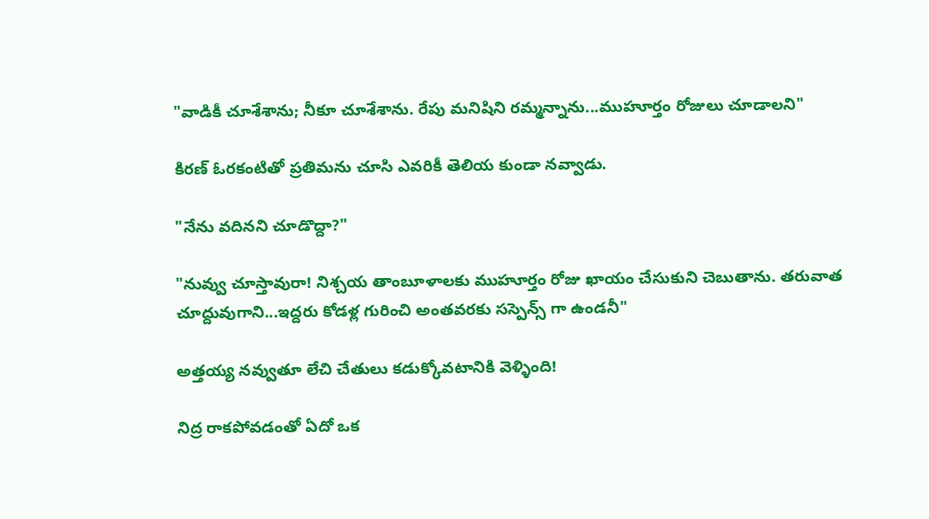"వాడికీ చూశేశాను; నీకూ చూశేశాను. రేపు మనిషిని రమ్మన్నాను...ముహూర్తం రోజులు చూడాలని"

కిరణ్ ఓరకంటితో ప్రతిమను చూసి ఎవరికీ తెలియ కుండా నవ్వాడు.

"నేను వదినని చూడొద్దా?"

"నువ్వు చూస్తావురా! నిశ్చయ తాంబూళాలకు ముహూర్తం రోజు ఖాయం చేసుకుని చెబుతాను. తరువాత చూద్దువుగాని...ఇద్దరు కోడళ్ల గురించి అంతవరకు సస్పెన్స్ గా ఉండనీ"

అత్తయ్య నవ్వుతూ లేచి చేతులు కడుక్కోవటానికి వెళ్ళింది!

నిద్ర రాకపోవడంతో ఏదో ఒక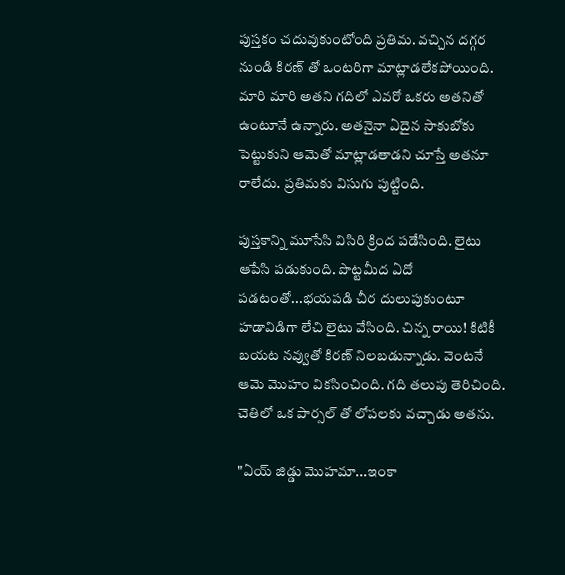పుస్తకం చదువుకుంటోంది ప్రతిమ. వచ్చిన దగ్గర నుండి కిరణ్ తో ఒంటరిగా మాట్లాడలేకపోయింది. మారి మారి అతని గదిలో ఎవరో ఒకరు అతనితో ఉంటూనే ఉన్నారు. అతనైనా ఏదైన సాకుబోకు పెట్టుకుని ఆమెతో మాట్లాడతాడని చూస్తే అతనూ రాలేదు. ప్రతిమకు విసుగు పుట్టింది.

పుస్తకాన్ని మూసేసి విసిరి క్రింద పడేసింది. లైటు ఆపేసి పడుకుంది. పొట్టమీద ఏదో పడటంతో...భయపడి చీర దులుపుకుంటూ హడావిడిగా లేచి లైటు వేసింది. చిన్న రాయి! కిటికీ బయట నవ్వుతో కిరణ్ నిలబడున్నాడు. వెంటనే ఆమె మొహం వికసించింది. గది తలుపు తెరిచింది. చెతిలో ఒక పార్సల్ తో లోపలకు వచ్చాడు అతను.

"ఏయ్ జిడ్డు మొహమా...ఇంకా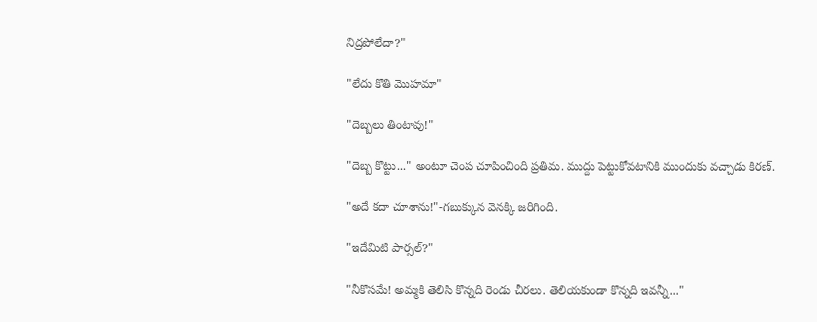నిద్రపోలేదా?"

"లేదు కొతి మొహమా"

"దెబ్బలు తింటావు!"

"దెబ్బ కొట్టు..." అంటూ చెంప చూపించింది ప్రతిమ. ముద్దు పెట్టుకోవటానికి ముందుకు వచ్చాడు కిరణ్.

"అదే కదా చూశాను!"-గబుక్కున వెనక్కి జరిగింది.

"ఇదేమిటి పార్సల్?"

"నీకొసమే! అమ్మకి తెలిసి కొన్నది రెండు చీరలు. తెలియకుండా కొన్నది ఇవన్నీ..."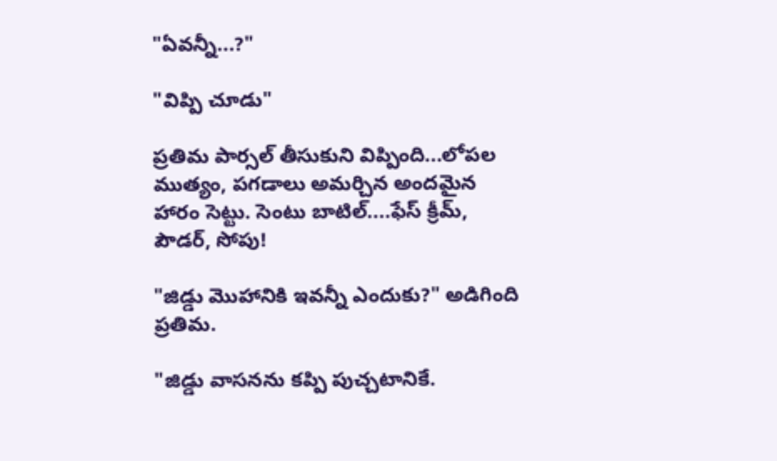"ఏవన్నీ...?"

"విప్పి చూడు"

ప్రతిమ పార్సల్ తీసుకుని విప్పింది...లోపల ముత్యం, పగడాలు అమర్చిన అందమైన హారం సెట్టు. సెంటు బాటిల్....ఫేస్ క్రీమ్, పౌడర్, సోపు!

"జిడ్డు మొహానికి ఇవన్నీ ఎందుకు?" అడిగింది ప్రతిమ.

"జిడ్డు వాసనను కప్పి పుచ్చటానికే.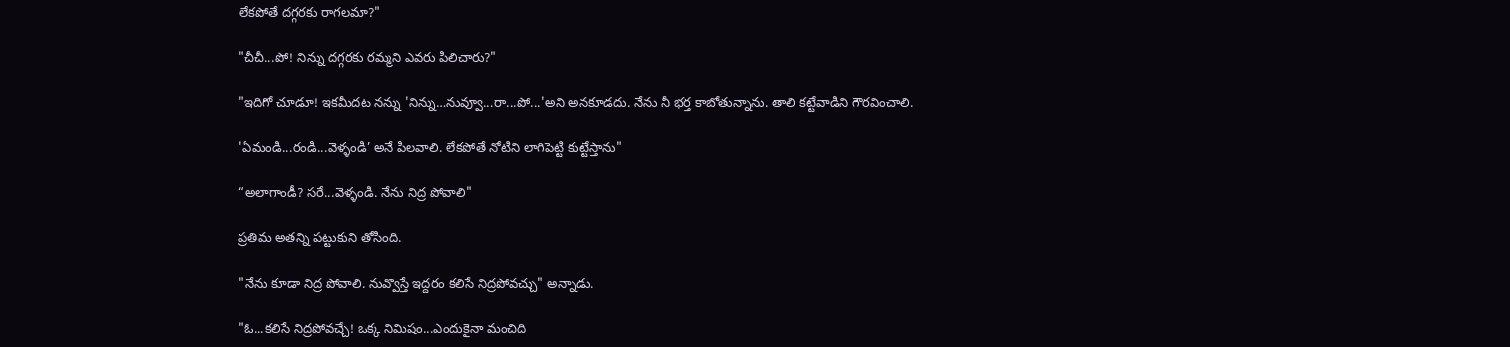లేకపోతే దగ్గరకు రాగలమా?"

"చీచీ...పో! నిన్ను దగ్గరకు రమ్మని ఎవరు పిలిచారు?"

"ఇదిగో చూడూ! ఇకమీదట నన్ను 'నిన్ను…నువ్వూ...రా...పో...'అని అనకూడదు. నేను నీ భర్త కాబోతున్నాను. తాలి కట్టేవాడిని గౌరవించాలి.

'ఏమండి...రండి...వెళ్ళండి’ అనే పిలవాలి. లేకపోతే నోటిని లాగిపెట్టి కుట్టేస్తాను"

“అలాగాండీ? సరే...వెళ్ళండి. నేను నిద్ర పోవాలి"

ప్రతిమ అతన్ని పట్టుకుని తోసింది.

"నేను కూడా నిద్ర పోవాలి. నువ్వొస్తే ఇద్దరం కలిసే నిద్రపోవచ్చు" అన్నాడు.

"ఓ...కలిసే నిద్రపోవచ్చే! ఒక్క నిమిషం...ఎందుకైనా మంచిది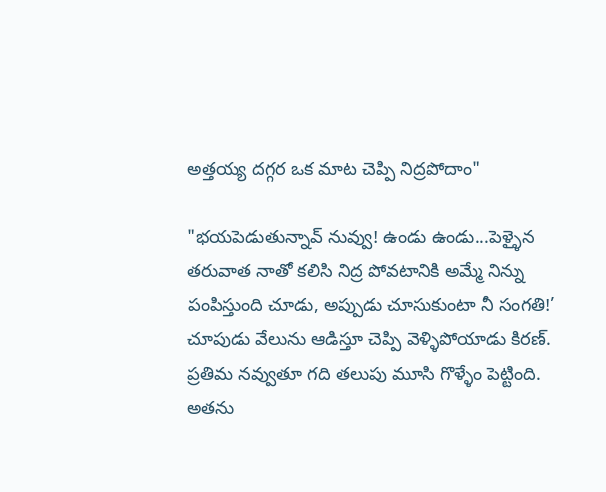అత్తయ్య దగ్గర ఒక మాట చెప్పి నిద్రపోదాం"

"భయపెడుతున్నావ్ నువ్వు! ఉండు ఉండు...పెళ్ళైన తరువాత నాతో కలిసి నిద్ర పోవటానికి అమ్మే నిన్ను పంపిస్తుంది చూడు, అప్పుడు చూసుకుంటా నీ సంగతి!’ చూపుడు వేలును ఆడిస్తూ చెప్పి వెళ్ళిపోయాడు కిరణ్. ప్రతిమ నవ్వుతూ గది తలుపు మూసి గొళ్ళేం పెట్టింది. అతను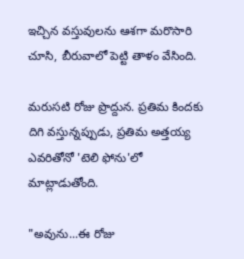ఇచ్చిన వస్తువులను ఆశగా మరొసారి చూసి, బీరువాలో పెట్టి తాళం వేసింది.

మరుసటి రోజు ప్రొద్దున. ప్రతిమ కిందకు దిగి వస్తున్నప్పుడు, ప్రతిమ అత్తయ్య ఎవరితోనో 'టెలి ఫోను'లో మాట్లాడుతోంది.

"అవును...ఈ రోజు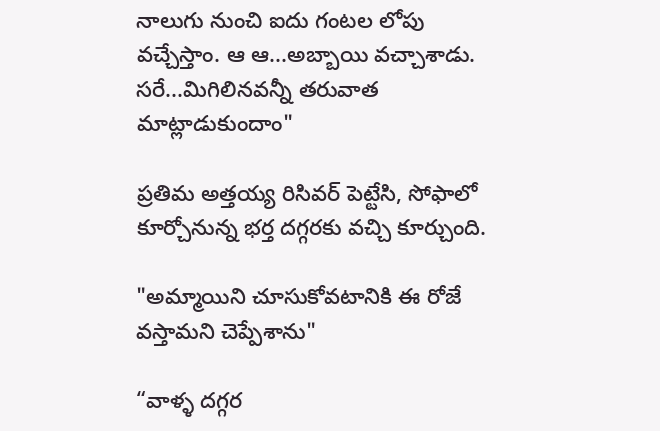నాలుగు నుంచి ఐదు గంటల లోపు వచ్చేస్తాం. ఆ ఆ...అబ్బాయి వచ్చాశాడు. సరే...మిగిలినవన్నీ తరువాత మాట్లాడుకుందాం"

ప్రతిమ అత్తయ్య రిసివర్ పెట్టేసి, సోఫాలో కూర్చోనున్న భర్త దగ్గరకు వచ్చి కూర్చుంది.

"అమ్మాయిని చూసుకోవటానికి ఈ రోజే వస్తామని చెప్పేశాను"

“వాళ్ళ దగ్గర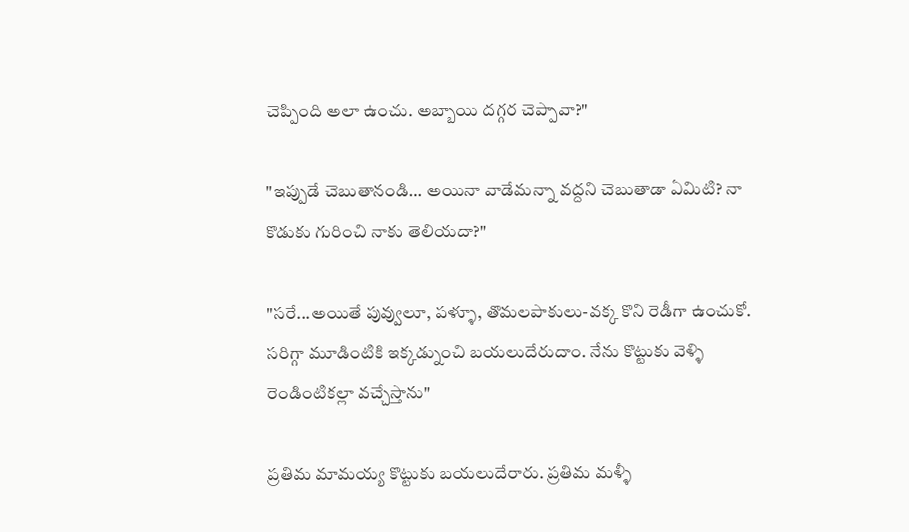చెప్పింది అలా ఉంచు. అబ్బాయి దగ్గర చెప్పావా?"

"ఇప్పుడే చెబుతానండి… అయినా వాడేమన్నా వద్దని చెబుతాడా ఏమిటి? నా కొడుకు గురించి నాకు తెలియదా?"

"సరే...అయితే పువ్వులూ, పళ్ళూ, తొమలపాకులు-వక్క కొని రెడీగా ఉంచుకో. సరిగ్గా మూడింటికి ఇక్కడ్నుంచి బయలుదేరుదాం. నేను కొట్టుకు వెళ్ళి రెండింటికల్లా వచ్చేస్తాను"

ప్రతిమ మామయ్య కొట్టుకు బయలుదేరారు. ప్రతిమ మళ్ళీ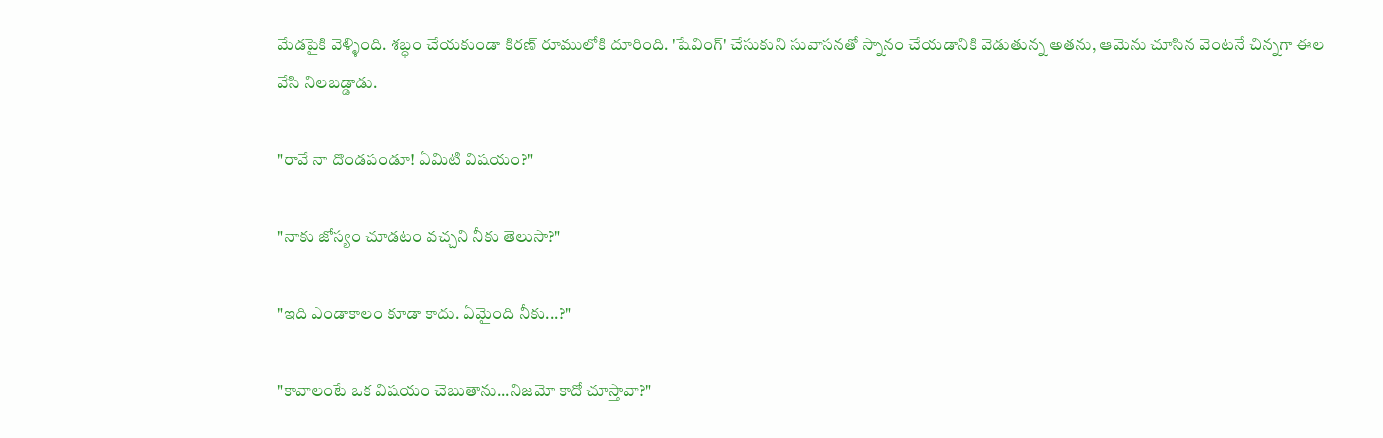మేడపైకి వెళ్ళింది. శబ్ధం చేయకుండా కిరణ్ రూములోకి దూరింది. 'షేవింగ్' చేసుకుని సువాసనతో స్నానం చేయడానికి వెడుతున్న అతను, ఆమెను చూసిన వెంటనే చిన్నగా ఈల వేసి నిలబడ్డాడు.

"రావే నా దొండపండూ! ఏమిటి విషయం?"

"నాకు జోస్యం చూడటం వచ్చని నీకు తెలుసా?"

"ఇది ఎండాకాలం కూడా కాదు. ఏమైంది నీకు...?"

"కావాలంటే ఒక విషయం చెబుతాను...నిజమో కాదో చూస్తావా?"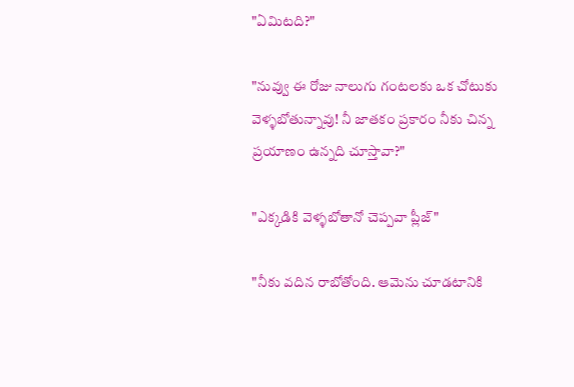"ఏమిటది?"

"నువ్వు ఈ రోజు నాలుగు గంటలకు ఒక చోటుకు వెళ్ళబోతున్నావు! నీ జాతకం ప్రకారం నీకు చిన్న ప్రయాణం ఉన్నది చూస్తావా?"

"ఎక్కడికి వెళ్ళబోతానో చెప్పవా ప్లీజ్"

"నీకు వదిన రాబోతోంది. ఆమెను చూడటానికి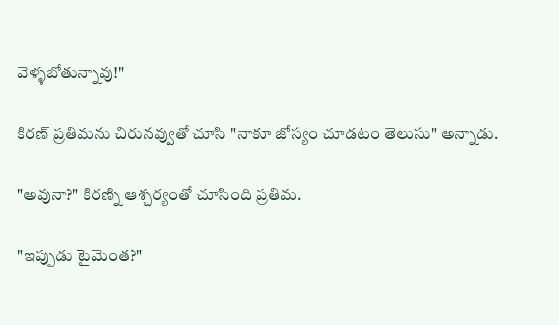వెళ్ళబోతున్నావు!"

కిరణ్ ప్రతిమను చిరునవ్వుతో చూసి "నాకూ జోస్యం చూడటం తెలుసు" అన్నాడు.

"అవునా?" కిరణ్ని ఆశ్చర్యంతో చూసింది ప్రతిమ.

"ఇప్పుడు టైమెంత?"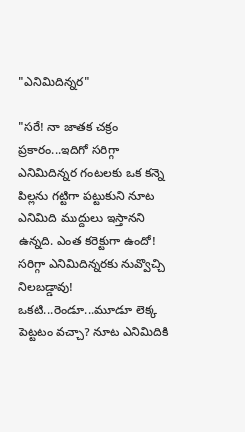"ఎనిమిదిన్నర"

"సరే! నా జాతక చక్రం ప్రకారం...ఇదిగో సరిగ్గా ఎనిమిదిన్నర గంటలకు ఒక కన్నె పిల్లను గట్టిగా పట్టుకుని నూట ఎనిమిది ముద్దులు ఇస్తానని ఉన్నది. ఎంత కరెక్టుగా ఉందో! సరిగ్గా ఎనిమిదిన్నరకు నువ్వొచ్చి నిలబడ్డావు! ఒకటి...రెండూ...మూడూ లెక్క పెట్టటం వచ్చా? నూట ఎనిమిదికి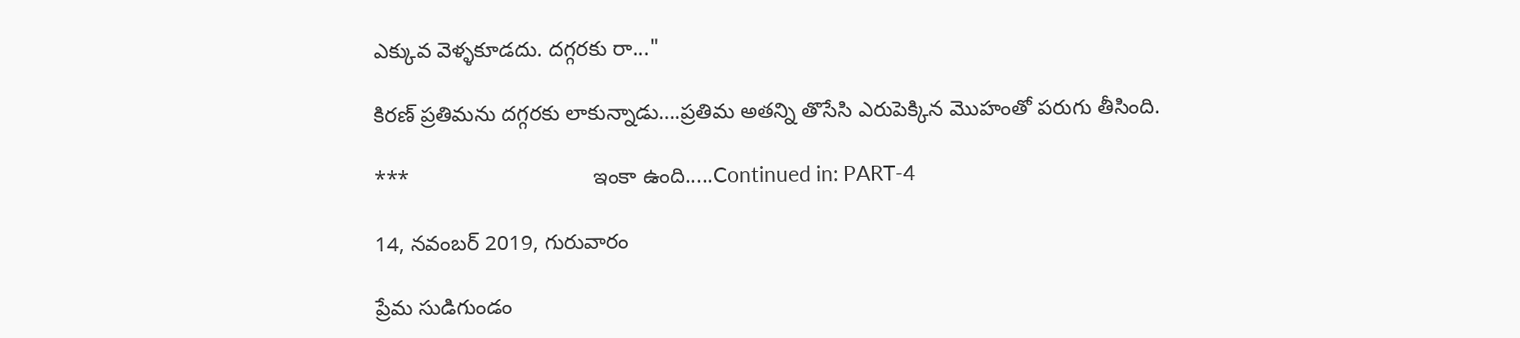ఎక్కువ వెళ్ళకూడదు. దగ్గరకు రా..."

కిరణ్ ప్రతిమను దగ్గరకు లాకున్నాడు….ప్రతిమ అతన్ని తొసేసి ఎరుపెక్కిన మొహంతో పరుగు తీసింది.

***                               ఇంకా ఉంది.....Continued in: PART-4

14, నవంబర్ 2019, గురువారం

ప్రేమ సుడిగుండం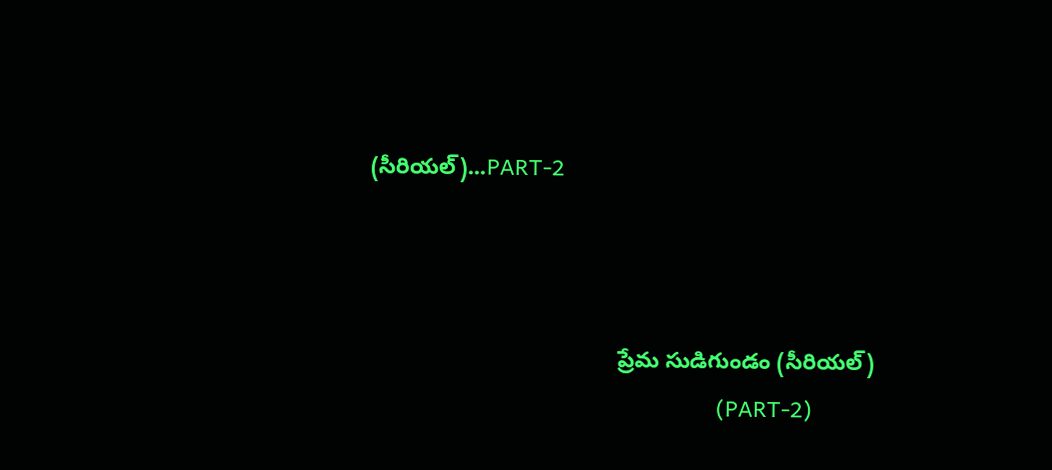(సీరియల్)...PART-2



                                        ప్రేమ సుడిగుండం (సీరియల్)
                                                          (PART-2)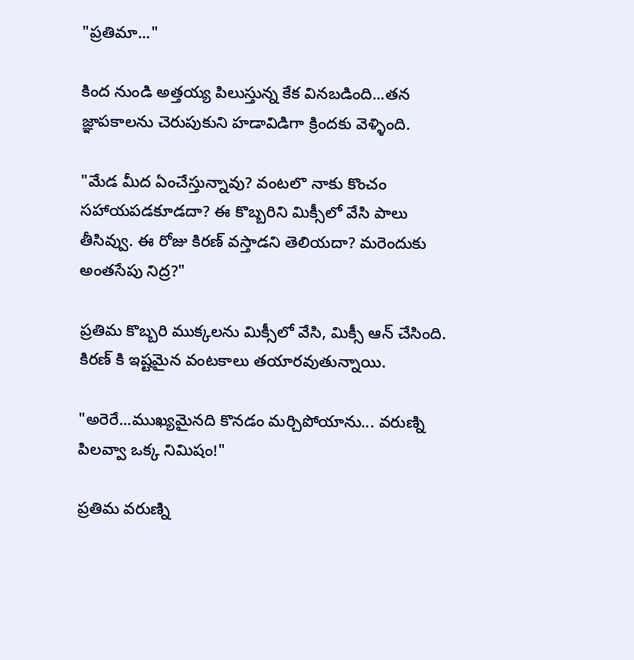"ప్రతిమా..."

కింద నుండి అత్తయ్య పిలుస్తున్న కేక వినబడింది...తన జ్ఞాపకాలను చెరుపుకుని హడావిడిగా క్రిందకు వెళ్ళింది.

"మేడ మీద ఏంచేస్తున్నావు? వంటలొ నాకు కొంచం సహాయపడకూడదా? ఈ కొబ్బరిని మిక్సీలో వేసి పాలు తీసివ్వు. ఈ రోజు కిరణ్ వస్తాడని తెలియదా? మరెందుకు అంతసేపు నిద్ర?"

ప్రతిమ కొబ్బరి ముక్కలను మిక్సీలో వేసి, మిక్సీ ఆన్ చేసింది. కిరణ్ కి ఇష్టమైన వంటకాలు తయారవుతున్నాయి.

"అరెరే...ముఖ్యమైనది కొనడం మర్చిపోయాను... వరుణ్ని పిలవ్వా ఒక్క నిమిషం!"

ప్రతిమ వరుణ్ని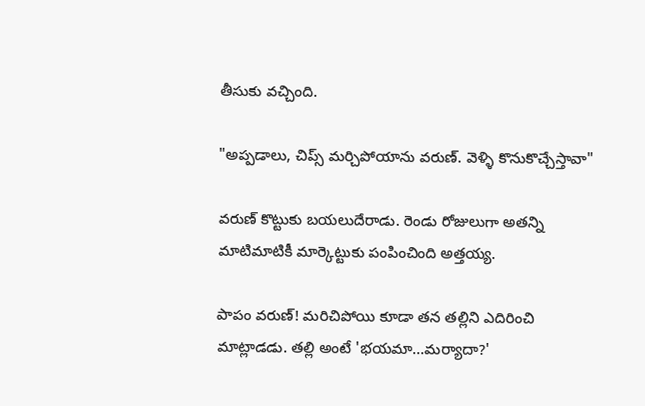తీసుకు వచ్చింది.

"అప్పడాలు, చిప్స్ మర్చిపోయాను వరుణ్. వెళ్ళి కొనుకొచ్చేస్తావా"

వరుణ్ కొట్టుకు బయలుదేరాడు. రెండు రోజులుగా అతన్ని మాటిమాటికీ మార్కెట్టుకు పంపించింది అత్తయ్య.

పాపం వరుణ్! మరిచిపోయి కూడా తన తల్లిని ఎదిరించి మాట్లాడడు. తల్లి అంటే 'భయమా…మర్యాదా?'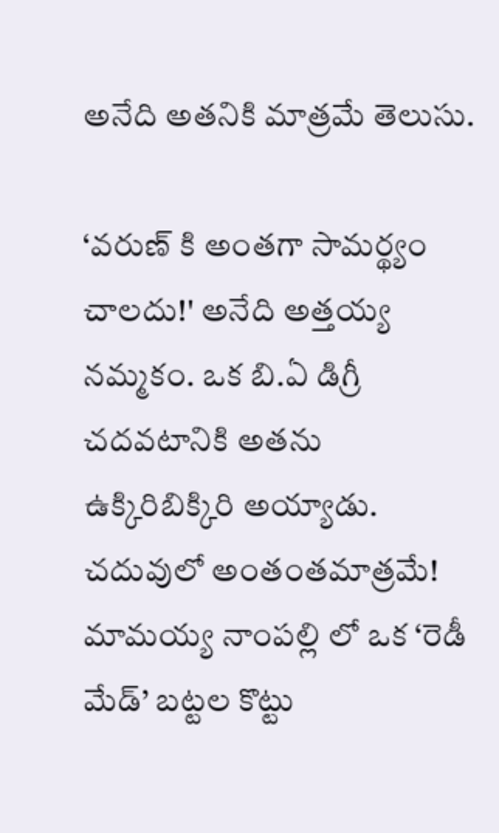అనేది అతనికి మాత్రమే తెలుసు.

‘వరుణ్ కి అంతగా సామర్థ్యం చాలదు!' అనేది అత్తయ్య నమ్మకం. ఒక బి.ఏ డిగ్రీ చదవటానికి అతను ఉక్కిరిబిక్కిరి అయ్యాడు. చదువులో అంతంతమాత్రమే! మామయ్య నాంపల్లి లో ఒక ‘రెడీ మేడ్’ బట్టల కొట్టు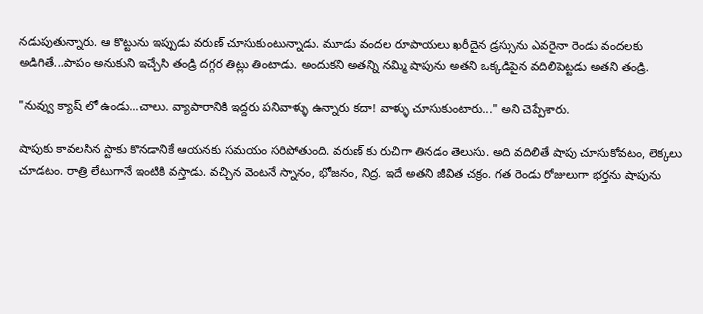నడుపుతున్నారు. ఆ కొట్టును ఇప్పుడు వరుణ్ చూసుకుంటున్నాడు. మూడు వందల రూపాయలు ఖరీదైన డ్రస్సును ఎవరైనా రెండు వందలకు అడిగితే...పాపం అనుకుని ఇచ్చేసి తండ్రి దగ్గర తిట్లు తింటాడు. అందుకని అతన్ని నమ్మి షాపును అతని ఒక్కడిపైన వదిలిపెట్టడు అతని తండ్రి.

"నువ్వు క్యాష్ లో ఉండు...చాలు. వ్యాపారానికి ఇద్దరు పనివాళ్ళు ఉన్నారు కదా! వాళ్ళు చూసుకుంటారు..." అని చెప్పేశారు.

షాపుకు కావలసిన స్టాకు కొనడానికే ఆయనకు సమయం సరిపోతుంది. వరుణ్ కు రుచిగా తినడం తెలుసు. అది వదిలితే షాపు చూసుకోవటం, లెక్కలు చూడటం. రాత్రి లేటుగానే ఇంటికి వస్తాడు. వచ్చిన వెంటనే స్నానం, భోజనం, నిద్ర. ఇదే అతని జీవిత చక్రం. గత రెండు రోజులుగా భర్తను షాపును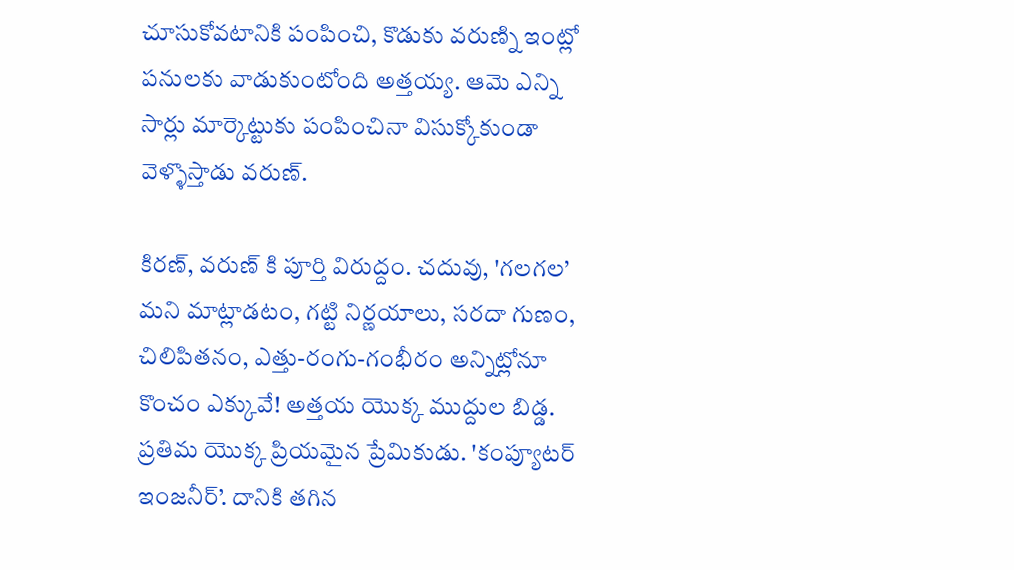చూసుకోవటానికి పంపించి, కొడుకు వరుణ్ని ఇంట్లో పనులకు వాడుకుంటోంది అత్తయ్య. ఆమె ఎన్ని సార్లు మార్కెట్టుకు పంపించినా విసుక్కోకుండా వెళ్ళొస్తాడు వరుణ్.

కిరణ్, వరుణ్ కి పూర్తి విరుద్దం. చదువు, 'గలగల’ మని మాట్లాడటం, గట్టి నిర్ణయాలు, సరదా గుణం, చిలిపితనం, ఎత్తు-రంగు-గంభీరం అన్నిట్లోనూ కొంచం ఎక్కువే! అత్తయ యొక్క ముద్దుల బిడ్డ. ప్రతిమ యొక్క ప్రియమైన ప్రేమికుడు. 'కంప్యూటర్ ఇంజనీర్’. దానికి తగిన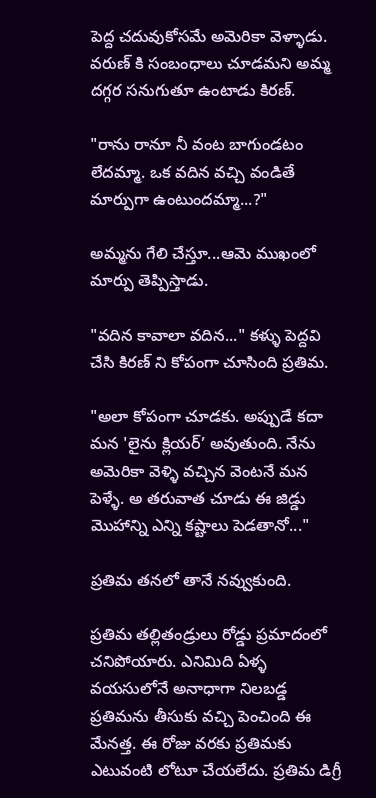పెద్ద చదువుకోసమే అమెరికా వెళ్ళాడు. వరుణ్ కి సంబంధాలు చూడమని అమ్మ దగ్గర సనుగుతూ ఉంటాడు కిరణ్.

"రాను రానూ నీ వంట బాగుండటం లేదమ్మా. ఒక వదిన వచ్చి వండితే మార్పుగా ఉంటుందమ్మా...?"

అమ్మను గేలి చేస్తూ...ఆమె ముఖంలో మార్పు తెప్పిస్తాడు.

"వదిన కావాలా వదిన..." కళ్ళు పెద్దవి చేసి కిరణ్ ని కోపంగా చూసింది ప్రతిమ.

"అలా కోపంగా చూడకు. అప్పుడే కదా మన 'లైను క్లియర్’ అవుతుంది. నేను అమెరికా వెళ్ళి వచ్చిన వెంటనే మన పెళ్ళే. అ తరువాత చూడు ఈ జిడ్డు మొహాన్ని ఎన్ని కష్టాలు పెడతానో..."

ప్రతిమ తనలో తానే నవ్వుకుంది.

ప్రతిమ తల్లితండ్రులు రోడ్డు ప్రమాదంలో చనిపోయారు. ఎనిమిది ఏళ్ళ వయసులోనే అనాధాగా నిలబడ్డ ప్రతిమను తీసుకు వచ్చి పెంచింది ఈ మేనత్త. ఈ రోజు వరకు ప్రతిమకు ఎటువంటి లోటూ చేయలేదు. ప్రతిమ డిగ్రీ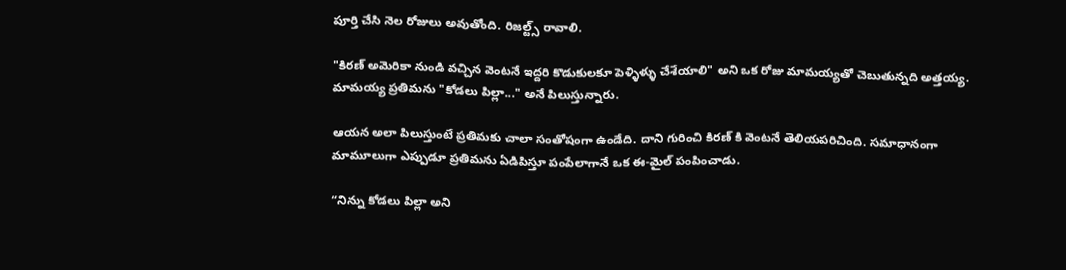పూర్తి చేసి నెల రోజులు అవుతోంది. రిజల్ట్స్ రావాలి.

"కిరణ్ అమెరికా నుండి వచ్చిన వెంటనే ఇద్దరి కొడుకులకూ పెళ్ళిళ్ళు చేశేయాలి" అని ఒక రోజు మామయ్యతో చెబుతున్నది అత్తయ్య. మామయ్య ప్రతిమను "కోడలు పిల్లా..." అనే పిలుస్తున్నారు.

ఆయన అలా పిలుస్తుంటే ప్రతిమకు చాలా సంతోషంగా ఉండేది. దాని గురించి కిరణ్ కి వెంటనే తెలియపరిచింది. సమాధానంగా మామూలుగా ఎప్పుడూ ప్రతిమను ఏడిపిస్తూ పంపేలాగానే ఒక ఈ-మైల్ పంపించాడు.

“నిన్ను కోడలు పిల్లా అని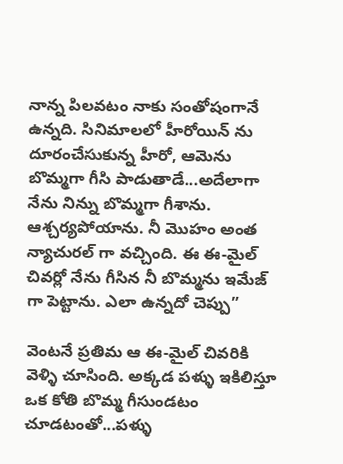నాన్న పిలవటం నాకు సంతోషంగానే ఉన్నది. సినిమాలలో హీరోయిన్ ను దూరంచేసుకున్న హీరో, ఆమెను బొమ్మగా గీసి పాడుతాడే...అదేలాగా నేను నిన్ను బొమ్మగా గీశాను. ఆశ్చర్యపోయాను. నీ మొహం అంత న్యాచురల్ గా వచ్చింది. ఈ ఈ-మైల్ చివర్లో నేను గీసిన నీ బొమ్మను ఇమేజ్ గా పెట్టాను. ఎలా ఉన్నదో చెప్పు”

వెంటనే ప్రతిమ ఆ ఈ-మైల్ చివరికి వెళ్ళి చూసింది. అక్కడ పళ్ళు ఇకిలిస్తూ ఒక కోతి బొమ్మ గీసుండటం చూడటంతో...పళ్ళు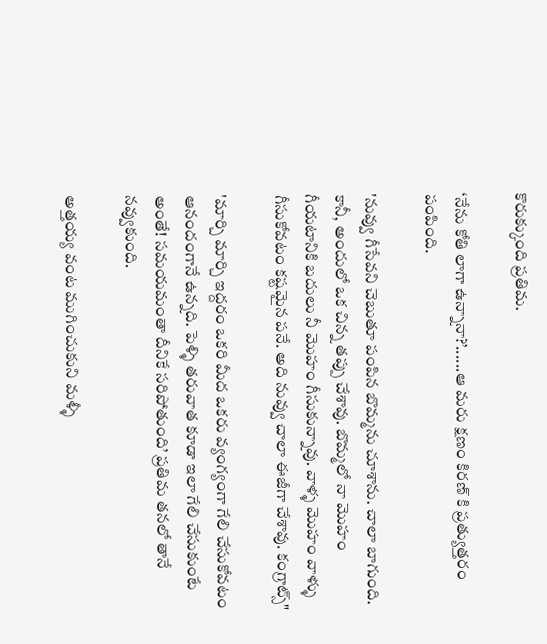కొరుక్కుంది ప్రతిమ.

‘నేను కోతి లాగా ఉన్నానా?’......ఆ మరు క్షణం కిరణ్ కి ప్రత్యుత్తరం పంపింది.

'నువ్వు గీసేవని చెబుతూ పంపిన బొమ్మను చూశాను. చాలా బాగుంది. కానీ, అందులో ఒక చిన్న తప్పు చేశావు. బొమ్మలో నా మొహం గీయటానికి బదులు నీ మొహం గీసుకున్నావు. వాళ్ళ మొహం వాళ్ళు గీసుకోవటం కష్టమైన పనే. అది నువ్వు చాలా ఈజీగా చేశావు. కంగ్రాట్స్"

'మార్చి మార్చి ఇద్దరం ఒకరి మీద ఒకరు వ్యంగ్యంగా గేలి చేసుకోవటం ఆనందంగానే ఉన్నది. పెళ్ళి తరువాత కూడా ఇలా గేలి చేసుకుంటే అంతే! సమయమంతా దీనికే సరిపోతుంది’ ప్రతిమ తనలో తానే నవ్వుకుంది.

అత్తయ్య వంట ముగించుకుని మళ్ళీ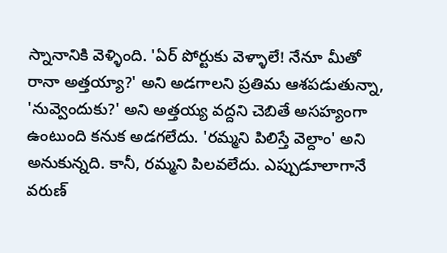స్నానానికి వెళ్ళింది. 'ఏర్ పోర్టుకు వెళ్ళాలే! నేనూ మీతో రానా అత్తయ్యా?' అని అడగాలని ప్రతిమ ఆశపడుతున్నా, 'నువ్వెందుకు?' అని అత్తయ్య వద్దని చెబితే అసహ్యంగా ఉంటుంది కనుక అడగలేదు. 'రమ్మని పిలిస్తే వెల్దాం' అని అనుకున్నది. కానీ, రమ్మని పిలవలేదు. ఎప్పుడూలాగానే వరుణ్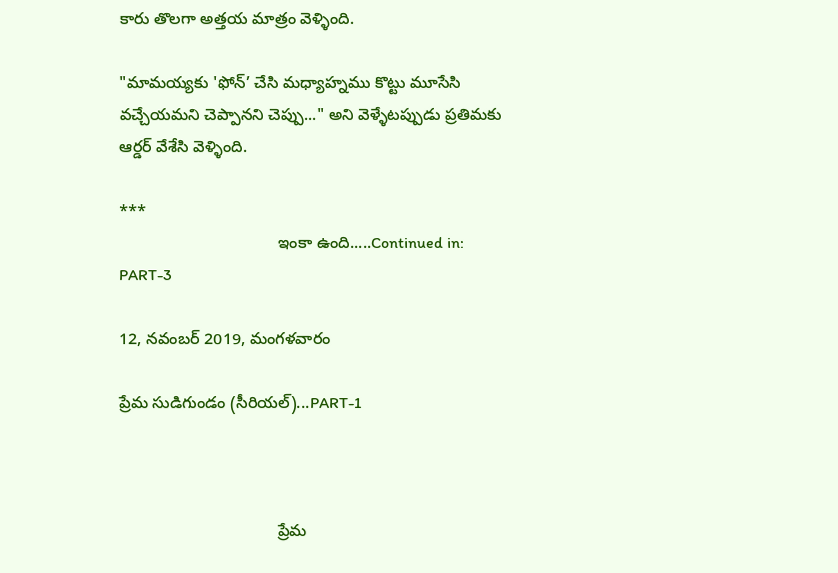కారు తొలగా అత్తయ మాత్రం వెళ్ళింది.

"మామయ్యకు 'ఫోన్’ చేసి మధ్యాహ్నము కొట్టు మూసేసి వచ్చేయమని చెప్పానని చెప్పు..." అని వెళ్ళేటప్పుడు ప్రతిమకు ఆర్డర్ వేశేసి వెళ్ళింది.

***
                                   ఇంకా ఉంది.....Continued in: PART-3

12, నవంబర్ 2019, మంగళవారం

ప్రేమ సుడిగుండం (సీరియల్)...PART-1



                                   ప్రేమ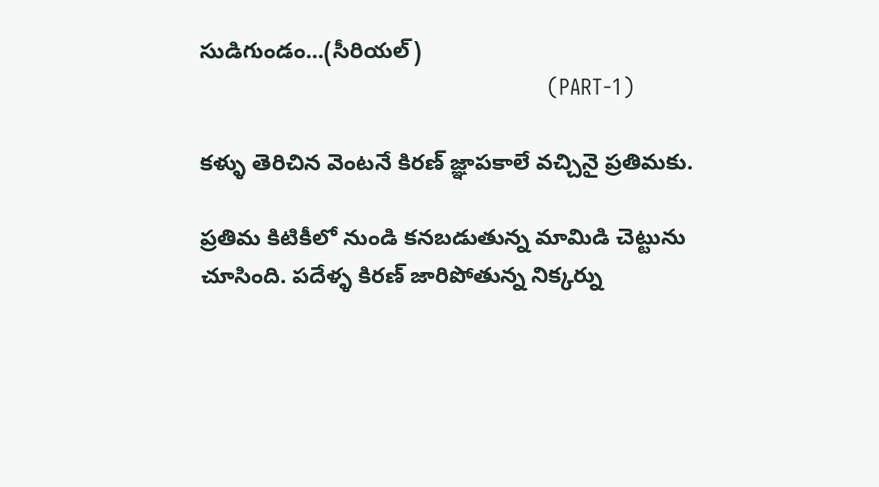సుడిగుండం...(సీరియల్)
                                                          (PART-1)

కళ్ళు తెరిచిన వెంటనే కిరణ్ జ్ఞాపకాలే వచ్చినై ప్రతిమకు.

ప్రతిమ కిటికీలో నుండి కనబడుతున్న మామిడి చెట్టును చూసింది. పదేళ్ళ కిరణ్ జారిపోతున్న నిక్కర్ను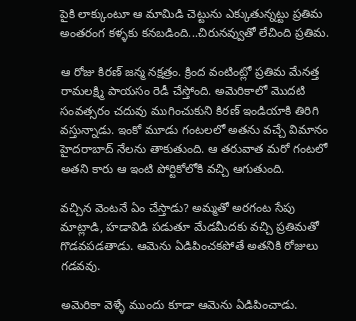పైకి లాక్కుంటూ ఆ మామిడి చెట్టును ఎక్కుతున్నట్టు ప్రతిమ అంతరంగ కళ్ళకు కనబడింది...చిరునవ్వుతో లేచింది ప్రతిమ.

ఆ రోజు కిరణ్ జన్మ నక్షత్రం. క్రింద వంటింట్లో ప్రతిమ మేనత్త రామలక్ష్మి పాయసం రెడీ చేస్తోంది. అమెరికాలో మొదటి సంవత్సరం చదువు ముగించుకుని కిరణ్ ఇండియాకి తిరిగి వస్తున్నాడు. ఇంకో మూడు గంటలలో అతను వచ్చే విమానం హైదరాబాద్ నేలను తాకుతుంది. ఆ తరువాత మరో గంటలో అతని కారు ఆ ఇంటి పోర్టికోలోకి వచ్చి ఆగుతుంది.

వచ్చిన వెంటనే ఏం చేస్తాడు? అమ్మతో అరగంట సేపు మాట్లాడి, హడావిడి పడుతూ మేడమీదకు వచ్చి ప్రతిమతో గొడవపడతాడు. ఆమెను ఏడిపించకపోతే అతనికి రోజులు గడవవు.

అమెరికా వెళ్ళే ముందు కూడా ఆమెను ఏడిపించాడు.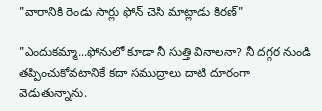"వారానికి రెండు సార్లు ఫోన్ చెసి మాట్లాడు కిరణ్"

"ఎందుకమ్మా...ఫోనులో కూడా నీ సుత్తి వినాలనా? నీ దగ్గర నుండి తప్పించుకోవటానికే కదా సముద్రాలు దాటి దూరంగా వెడుతున్నాను.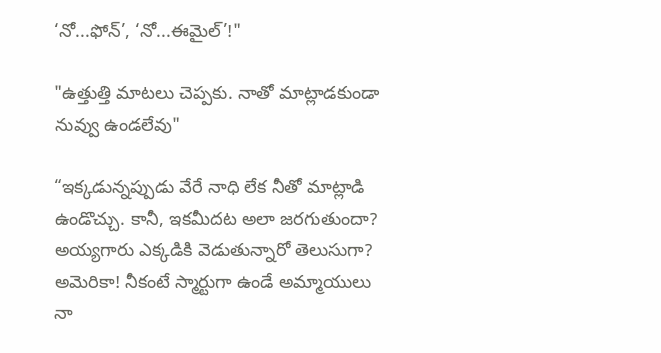‘నో...ఫోన్’, ‘నో...ఈమైల్’!"

"ఉత్తుత్తి మాటలు చెప్పకు. నాతో మాట్లాడకుండా నువ్వు ఉండలేవు"

“ఇక్కడున్నప్పుడు వేరే నాధి లేక నీతో మాట్లాడి ఉండొచ్చు. కానీ, ఇకమీదట అలా జరగుతుందా? అయ్యగారు ఎక్కడికి వెడుతున్నారో తెలుసుగా? అమెరికా! నీకంటే స్మార్టుగా ఉండే అమ్మాయులు నా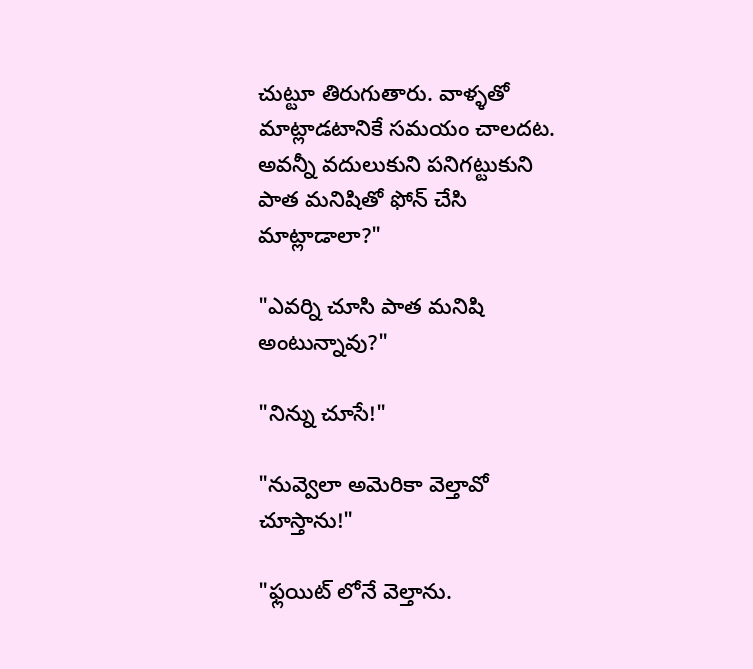చుట్టూ తిరుగుతారు. వాళ్ళతో మాట్లాడటానికే సమయం చాలదట. అవన్నీ వదులుకుని పనిగట్టుకుని పాత మనిషితో ఫోన్ చేసి మాట్లాడాలా?"

"ఎవర్ని చూసి పాత మనిషి అంటున్నావు?"

"నిన్ను చూసే!"

"నువ్వెలా అమెరికా వెల్తావో చూస్తాను!"

"ఫ్లయిట్ లోనే వెల్తాను.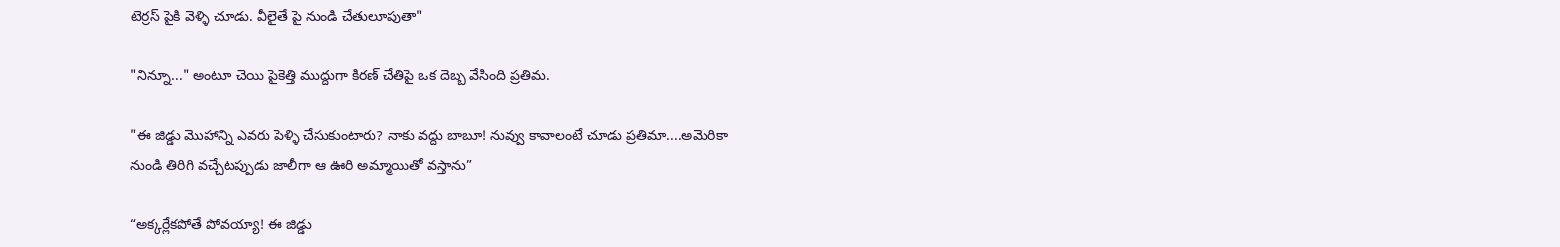టెర్రస్ పైకి వెళ్ళి చూడు. వీలైతే పై నుండి చేతులూపుతా"

"నిన్నూ..." అంటూ చెయి పైకెత్తి ముద్దుగా కిరణ్ చేతిపై ఒక దెబ్బ వేసింది ప్రతిమ.

"ఈ జిడ్డు మొహాన్ని ఎవరు పెళ్ళి చేసుకుంటారు? నాకు వద్దు బాబూ! నువ్వు కావాలంటే చూడు ప్రతిమా....అమెరికా నుండి తిరిగి వచ్చేటప్పుడు జాలీగా ఆ ఊరి అమ్మాయితో వస్తాను”

“అక్కర్లేకపోతే పోవయ్యా! ఈ జిడ్డు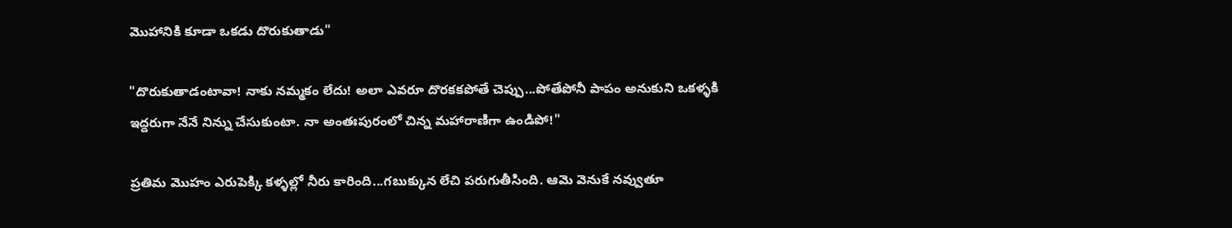మొహానికి కూడా ఒకడు దొరుకుతాడు"

"దొరుకుతాడంటావా! నాకు నమ్మకం లేదు! అలా ఎవరూ దొరకకపోతే చెప్పు...పోతేపోనీ పాపం అనుకుని ఒకళ్ళకి ఇద్దరుగా నేనే నిన్ను చేసుకుంటా. నా అంతఃపురంలో చిన్న మహారాణిగా ఉండిపో!"

ప్రతిమ మొహం ఎరుపెక్కి కళ్ళల్లో నీరు కారింది...గబుక్కున లేచి పరుగుతీసింది. ఆమె వెనుకే నవ్వుతూ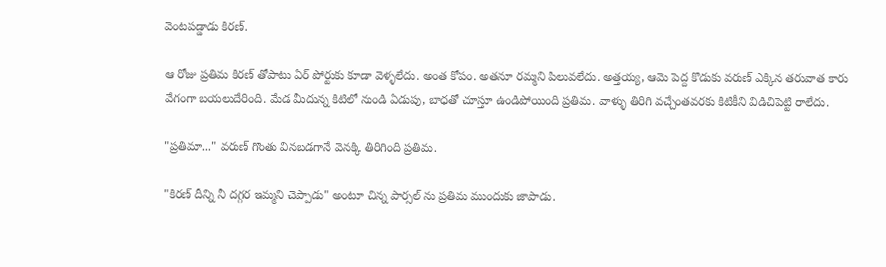వెంటపడ్డాడు కిరణ్.

ఆ రోజు ప్రతిమ కిరణ్ తోపాటు ఏర్ పోర్టుకు కూడా వెళ్ళలేదు. అంత కోపం. అతనూ రమ్మని పిలువలేదు. అత్తయ్య, ఆమె పెద్ద కొడుకు వరుణ్ ఎక్కిన తరువాత కారు వేగంగా బయలుదేరింది. మేడ మీదున్న కిటిలో నుండి ఏడుపు, బాధతో చూస్తూ ఉండిపోయింది ప్రతిమ. వాళ్ళు తిరిగి వచ్చేంతవరకు కిటికీని విడిచిపెట్టి రాలేదు.

"ప్రతిమా..." వరుణ్ గొంతు వినబడగానే వెనక్కి తిరిగింది ప్రతిమ.

"కిరణ్ దీన్ని నీ దగ్గర ఇమ్మని చెప్పాడు" అంటూ చిన్న పార్సల్ ను ప్రతిమ ముందుకు జాపాడు.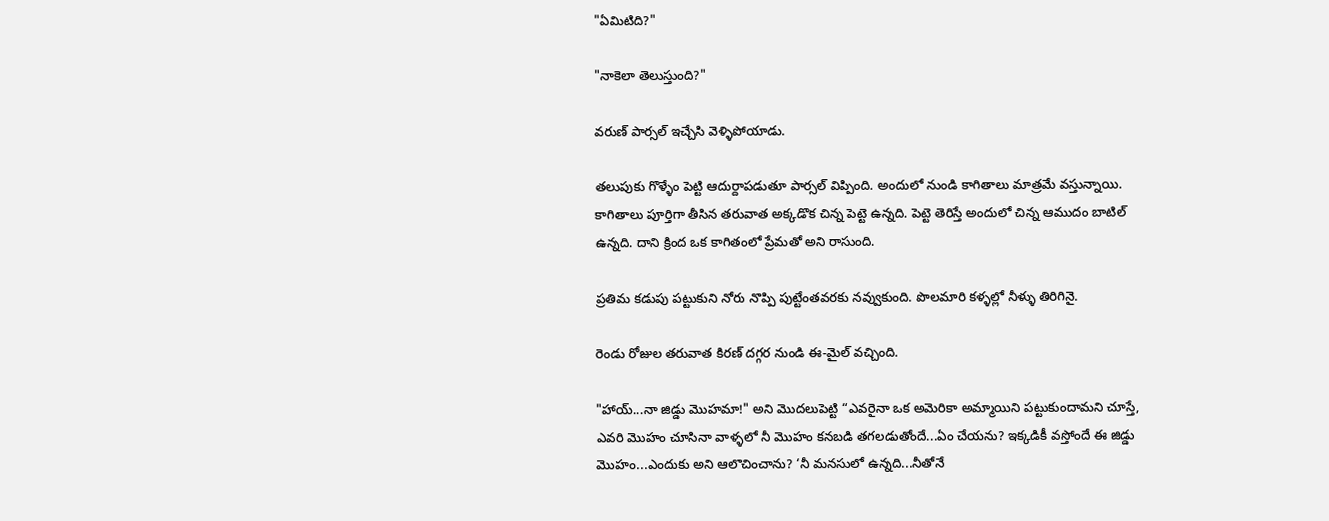"ఏమిటిది?"

"నాకెలా తెలుస్తుంది?"

వరుణ్ పార్సల్ ఇచ్చేసి వెళ్ళిపోయాడు.

తలుపుకు గొళ్ళేం పెట్టి ఆదుర్దాపడుతూ పార్సల్ విప్పింది. అందులో నుండి కాగితాలు మాత్రమే వస్తున్నాయి. కాగితాలు పూర్తిగా తీసిన తరువాత అక్కడొక చిన్న పెట్టె ఉన్నది. పెట్టె తెరిస్తే అందులో చిన్న ఆముదం బాటిల్ ఉన్నది. దాని క్రింద ఒక కాగితంలో ప్రేమతో అని రాసుంది.

ప్రతిమ కడుపు పట్టుకుని నోరు నొప్పి పుట్టేంతవరకు నవ్వుకుంది. పొలమారి కళ్ళల్లో నీళ్ళు తిరిగినై.

రెండు రోజుల తరువాత కిరణ్ దగ్గర నుండి ఈ-మైల్ వచ్చింది.

"హాయ్...నా జిడ్డు మొహమా!" అని మొదలుపెట్టి “ఎవరైనా ఒక అమెరికా అమ్మాయిని పట్టుకుందామని చూస్తే, ఎవరి మొహం చూసినా వాళ్ళలో నీ మొహం కనబడి తగలడుతోందే...ఏం చేయను? ఇక్కడికీ వస్తోందే ఈ జిడ్డు మొహం...ఎందుకు అని ఆలొచించాను? ‘నీ మనసులో ఉన్నది...నీతోనే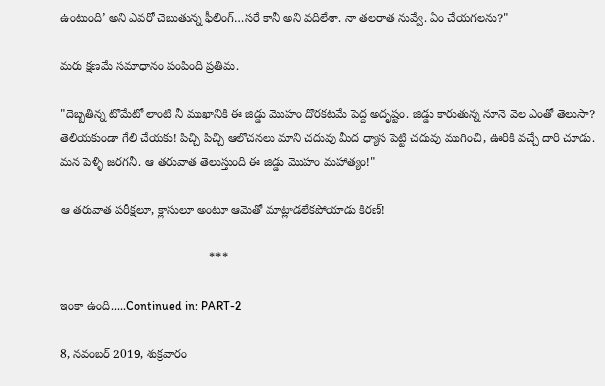ఉంటుంది’ అని ఎవరో చెబుతున్న ఫీలింగ్…సరే కానీ అని వదిలేశా. నా తలరాత నువ్వే. ఏం చేయగలను?"

మరు క్షణమే సమాధానం పంపింది ప్రతిమ.

"దెబ్బతిన్న టొమేటో లాంటి నీ ముఖానికి ఈ జిడ్డు మొహం దొరకటమే పెద్ద అదృష్టం. జిడ్డు కారుతున్న నూనె వెల ఎంతో తెలుసా? తెలియకుండా గేలి చేయకు! పిచ్చి పిచ్చి ఆలొచనలు మాని చదువు మీద ధ్యాస పెట్టి చదువు ముగించి, ఊరికి వచ్చే దారి చూడు. మన పెళ్ళి జరగనీ. ఆ తరువాత తెలుస్తుంది ఈ జిడ్డు మొహం మహాత్యం!"

ఆ తరువాత పరీక్షలూ, క్లాసులూ అంటూ ఆమెతో మాట్లాడలేకపోయాడు కిరణ్!

                                            ***

ఇంకా ఉంది.....Continued in: PART-2

8, నవంబర్ 2019, శుక్రవారం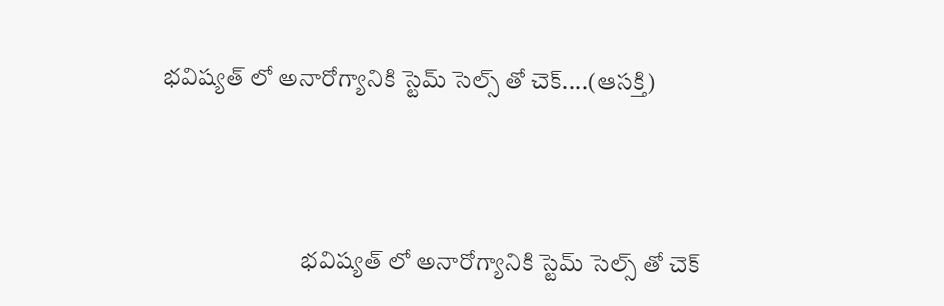భవిష్యత్ లో అనారోగ్యానికి స్టెమ్ సెల్స్ తో చెక్....(ఆసక్తి)




                             భవిష్యత్ లో అనారోగ్యానికి స్టెమ్ సెల్స్ తో చెక్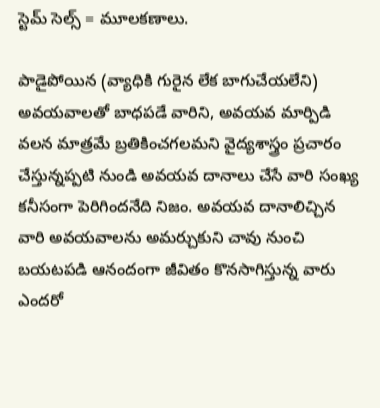స్టెమ్ సెల్స్ = మూలకణాలు.

పాడైపోయిన (వ్యాధికి గురైన లేక బాగుచేయలేని) అవయవాలతో బాధపడే వారిని, అవయవ మార్పిడి వలన మాత్రమే బ్రతికించగలమని వైద్యశాస్త్రం ప్రచారం చేస్తున్నప్పటి నుండి అవయవ దానాలు చేసే వారి సంఖ్య కనీసంగా పెరిగిందనేది నిజం. అవయవ దానాలిచ్చిన వారి అవయవాలను అమర్చుకుని చావు నుంచి బయటపడి ఆనందంగా జీవితం కొనసాగిస్తున్న వారు ఎందరో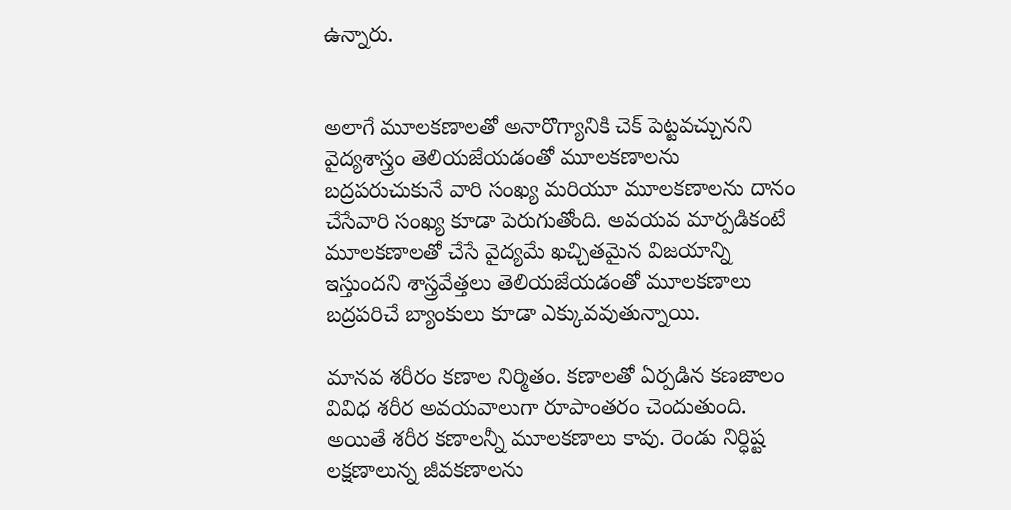ఉన్నారు.


అలాగే మూలకణాలతో అనారొగ్యానికి చెక్ పెట్టవచ్చునని వైద్యశాస్త్రం తెలియజేయడంతో మూలకణాలను బద్రపరుచుకునే వారి సంఖ్య మరియూ మూలకణాలను దానం చేసేవారి సంఖ్య కూడా పెరుగుతోంది. అవయవ మార్పడికంటే మూలకణాలతో చేసే వైద్యమే ఖచ్చితమైన విజయాన్ని ఇస్తుందని శాస్త్రవేత్తలు తెలియజేయడంతో మూలకణాలు బద్రపరిచే బ్యాంకులు కూడా ఎక్కువవుతున్నాయి.

మానవ శరీరం కణాల నిర్మితం. కణాలతో ఏర్పడిన కణజాలం వివిధ శరీర అవయవాలుగా రూపాంతరం చెందుతుంది. అయితే శరీర కణాలన్నీ మూలకణాలు కావు. రెండు నిర్ధిష్ట లక్షణాలున్న జీవకణాలను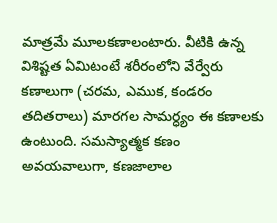మాత్రమే మూలకణాలంటారు. వీటికి ఉన్న విశిష్టత ఏమిటంటే శరీరంలోని వేర్వేరు కణాలుగా (చరమ, ఎముక, కండరం తదితరాలు) మారగల సామర్ధ్యం ఈ కణాలకు ఉంటుంది. సమస్యాత్మక కణం అవయవాలుగా, కణజాలాల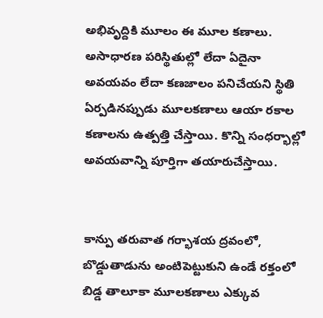అభివృద్దికి మూలం ఈ మూల కణాలు. అసాధారణ పరిస్థితుల్లో లేదా ఏదైనా అవయవం లేదా కణజాలం పనిచేయని స్థితి ఏర్పడినప్పుడు మూలకణాలు ఆయా రకాల కణాలను ఉత్పత్తి చేస్తాయి. కొన్ని సంధర్భాల్లో అవయవాన్ని పూర్తిగా తయారుచేస్తాయి.


కాన్పు తరువాత గర్భాశయ ద్రవంలో, బొడ్డుతాడును అంటిపెట్టుకుని ఉండే రక్తంలో బిడ్డ తాలూకా మూలకణాలు ఎక్కువ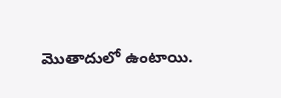మొతాదులో ఉంటాయి.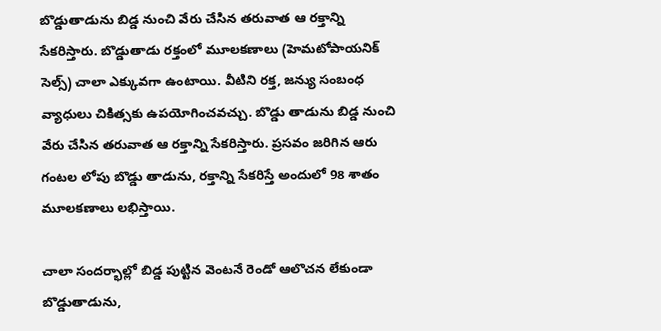బొడ్డుతాడును బిడ్డ నుంచి వేరు చేసిన తరువాత ఆ రక్తాన్ని సేకరిస్తారు. బొడ్డుతాడు రక్తంలో మూలకణాలు (హెమటోపాయనిక్ సెల్స్) చాలా ఎక్కువగా ఉంటాయి. వీటిని రక్త, జన్యు సంబంధ వ్యాధులు చికిత్సకు ఉపయోగించవచ్చు. బొడ్డు తాడును బిడ్డ నుంచి వేరు చేసిన తరువాత ఆ రక్తాన్ని సేకరిస్తారు. ప్రసవం జరిగిన ఆరు గంటల లోపు బొడ్డు తాడును, రక్తాన్ని సేకరిస్తే అందులో 98 శాతం మూలకణాలు లభిస్తాయి.

చాలా సందర్భాల్లో బిడ్డ పుట్టిన వెంటనే రెండో ఆలొచన లేకుండా బొడ్డుతాడును,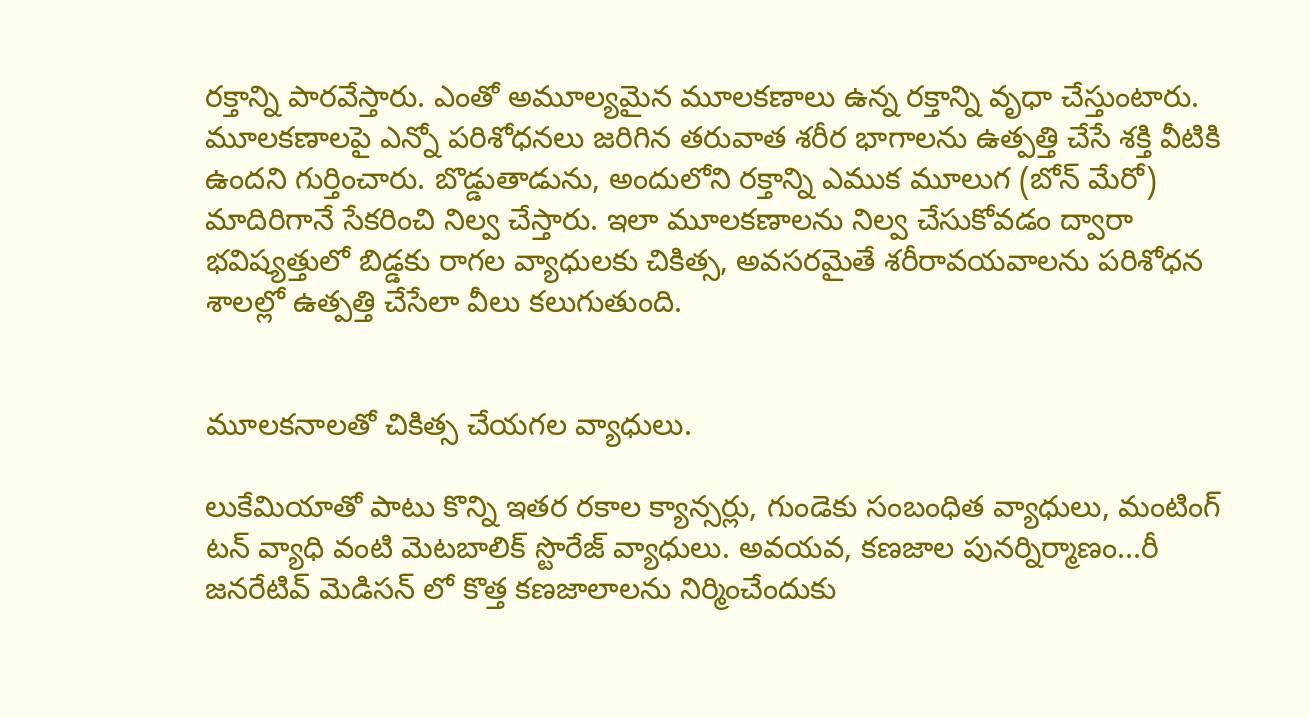రక్తాన్ని పారవేస్తారు. ఎంతో అమూల్యమైన మూలకణాలు ఉన్న రక్తాన్ని వృధా చేస్తుంటారు. మూలకణాలపై ఎన్నో పరిశోధనలు జరిగిన తరువాత శరీర భాగాలను ఉత్పత్తి చేసే శక్తి వీటికి ఉందని గుర్తించారు. బొడ్డుతాడును, అందులోని రక్తాన్ని ఎముక మూలుగ (బోన్ మేరో) మాదిరిగానే సేకరించి నిల్వ చేస్తారు. ఇలా మూలకణాలను నిల్వ చేసుకోవడం ద్వారా భవిష్యత్తులో బిడ్డకు రాగల వ్యాధులకు చికిత్స, అవసరమైతే శరీరావయవాలను పరిశోధన శాలల్లో ఉత్పత్తి చేసేలా వీలు కలుగుతుంది.


మూలకనాలతో చికిత్స చేయగల వ్యాధులు.

లుకేమియాతో పాటు కొన్ని ఇతర రకాల క్యాన్సర్లు, గుండెకు సంబంధిత వ్యాధులు, మంటింగ్ టన్ వ్యాధి వంటి మెటబాలిక్ స్టొరేజ్ వ్యాధులు. అవయవ, కణజాల పునర్నిర్మాణం...రీ జనరేటివ్ మెడిసన్ లో కొత్త కణజాలాలను నిర్మించేందుకు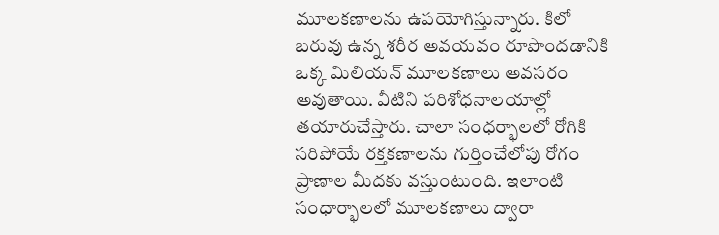మూలకణాలను ఉపయోగిస్తున్నారు. కిలో బరువు ఉన్న శరీర అవయవం రూపొందడానికి ఒక్క మిలియన్ మూలకణాలు అవసరం అవుతాయి. వీటిని పరిశోధనాలయాల్లో తయారుచేస్తారు. చాలా సంధర్భాలలో రోగికి సరిపోయే రక్తకణాలను గుర్తించేలోపు రోగం ప్రాణాల మీదకు వస్తుంటుంది. ఇలాంటి సంధార్భాలలో మూలకణాలు ద్వారా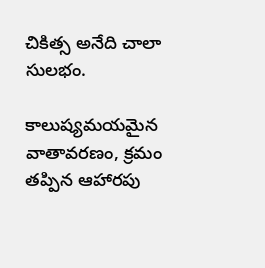చికిత్స అనేది చాలా సులభం.

కాలుష్యమయమైన వాతావరణం, క్రమం తప్పిన ఆహారపు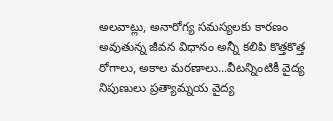అలవాట్లు, అనారోగ్య సమస్యలకు కారణం అవుతున్న జీవన విధానం అన్నీ కలిపి కొత్తకొత్త రోగాలు, అకాల మరణాలు...వీటన్నింటికీ వైద్య నిపుణులు ప్రత్యామ్నయ వైద్య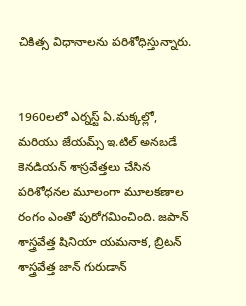చికిత్స విధానాలను పరిశోధిస్తున్నారు.


1960లలో ఎర్నస్ట్ ఏ.మక్కల్లో, మరియు జేయమ్స్ ఇ.టిల్ అనబడే కెనడియన్ శాస్రవేత్తలు చేసిన పరిశోధనల మూలంగా మూలకణాల రంగం ఎంతో పురోగమించింది. జపాన్ శాస్త్రవేత్త షినియా యమనాక, బ్రిటన్ శాస్త్రవేత్త జాన్ గురుడాన్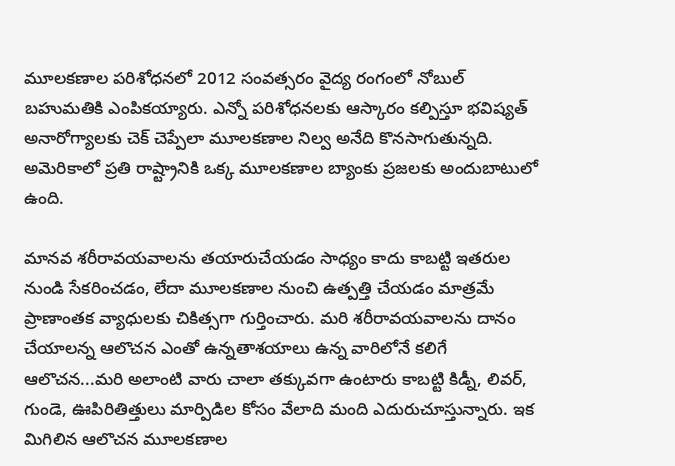మూలకణాల పరిశోధనలో 2012 సంవత్సరం వైద్య రంగంలో నోబుల్ బహుమతికి ఎంపికయ్యారు. ఎన్నో పరిశోధనలకు ఆస్కారం కల్పిస్తూ భవిష్యత్ అనారోగ్యాలకు చెక్ చెప్పేలా మూలకణాల నిల్వ అనేది కొనసాగుతున్నది. అమెరికాలో ప్రతి రాష్ట్రానికి ఒక్క మూలకణాల బ్యాంకు ప్రజలకు అందుబాటులో ఉంది.

మానవ శరీరావయవాలను తయారుచేయడం సాధ్యం కాదు కాబట్టి ఇతరుల నుండి సేకరించడం, లేదా మూలకణాల నుంచి ఉత్పత్తి చేయడం మాత్రమే ప్రాణాంతక వ్యాధులకు చికిత్సగా గుర్తించారు. మరి శరీరావయవాలను దానం చేయాలన్న ఆలొచన ఎంతో ఉన్నతాశయాలు ఉన్న వారిలోనే కలిగే ఆలొచన...మరి అలాంటి వారు చాలా తక్కువగా ఉంటారు కాబట్టి కిడ్నీ, లివర్, గుండె, ఊపిరితిత్తులు మార్పిడిల కోసం వేలాది మంది ఎదురుచూస్తున్నారు. ఇక మిగిలిన ఆలొచన మూలకణాల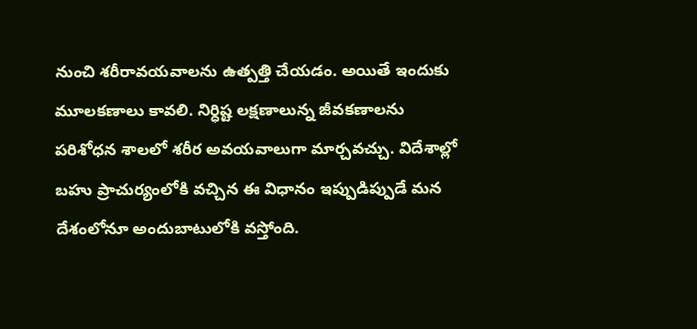నుంచి శరీరావయవాలను ఉత్పత్తి చేయడం. అయితే ఇందుకు మూలకణాలు కావలి. నిర్ధిష్ట లక్షణాలున్న జీవకణాలను పరిశోధన శాలలో శరీర అవయవాలుగా మార్చవచ్చు. విదేశాల్లో బహు ప్రాచుర్యంలోకి వచ్చిన ఈ విధానం ఇప్పుడిప్పుడే మన దేశంలోనూ అందుబాటులోకి వస్తోంది.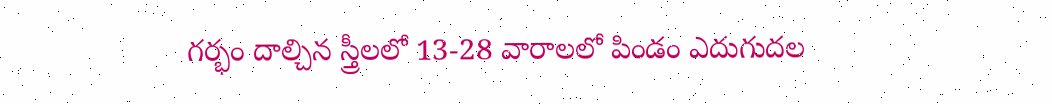గర్భం దాల్చిన స్త్రీలలో 13-28 వారాలలో పిండం ఎదుగుదల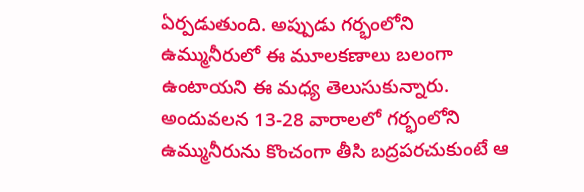ఏర్పడుతుంది. అప్పుడు గర్భంలోని ఉమ్మునీరులో ఈ మూలకణాలు బలంగా ఉంటాయని ఈ మధ్య తెలుసుకున్నారు. అందువలన 13-28 వారాలలో గర్భంలోని ఉమ్మునీరును కొంచంగా తీసి బద్రపరచుకుంటే ఆ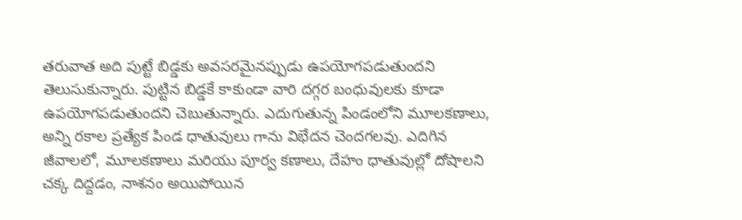తరువాత అది పుట్టే బిడ్డకు అవసరమైనప్పుడు ఉపయోగపడుతుందని తెలుసుకున్నారు. పుట్టిన బిడ్డకే కాకుండా వారి దగ్గర బంధువులకు కూడా ఉపయోగపడుతుందని చెబుతున్నారు. ఎదుగుతున్న పిండంలోని మూలకణాలు, అన్ని రకాల ప్రత్యేక పిండ ధాతువులు గాను విభేదన చెందగలవు. ఎదిగిన జీవాలలో, మూలకణాలు మరియు పూర్వ కణాలు, దేహం ధాతువుల్లో దోషాలని చక్క దిద్దడం, నాశనం అయిపోయిన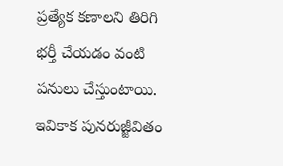ప్రత్యేక కణాలని తిరిగి భర్తీ చేయడం వంటి పనులు చేస్తుంటాయి. ఇవికాక పునరుజ్జీవితం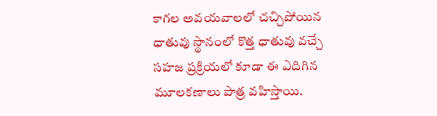కాగల అవయవాలలో చచ్చిపోయిన ధాతువు స్థానంలో కొత్త ధాతువు వచ్చే సహజ ప్రక్రియలో కూడా ఈ ఎదిగిన మూలకణాలు పాత్ర వహిస్తాయి.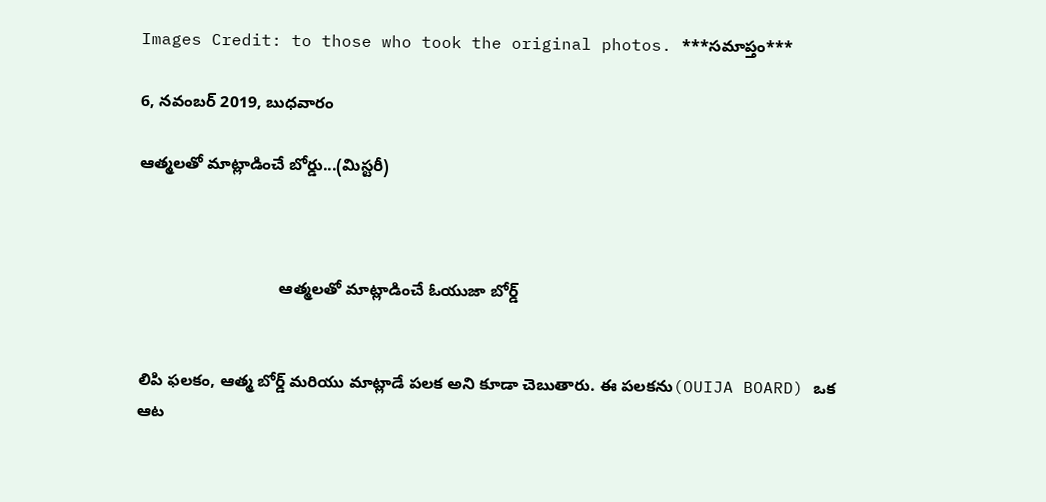Images Credit: to those who took the original photos. ***సమాప్తం***

6, నవంబర్ 2019, బుధవారం

ఆత్మలతో మాట్లాడించే బోర్డు...(మిస్టరీ)



                               ఆత్మలతో మాట్లాడించే ఓయుజా బోర్డ్


లిపి ఫలకం, ఆత్మ బోర్డ్ మరియు మాట్లాడే పలక అని కూడా చెబుతారు. ఈ పలకను(OUIJA BOARD) ఒక ఆట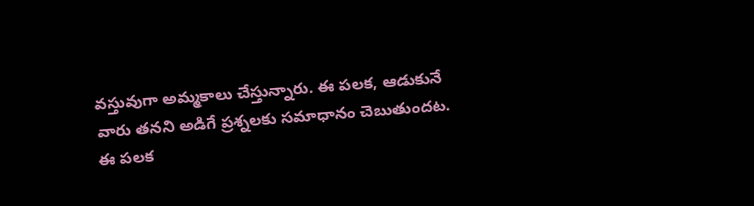వస్తువుగా అమ్మకాలు చేస్తున్నారు. ఈ పలక, ఆడుకునే వారు తనని అడిగే ప్రశ్నలకు సమాధానం చెబుతుందట. ఈ పలక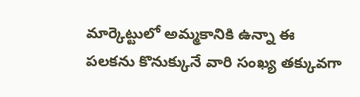మార్కెట్టులో అమ్మకానికి ఉన్నా ఈ పలకను కొనుక్కునే వారి సంఖ్య తక్కువగా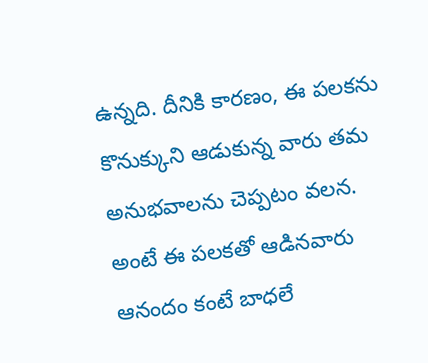ఉన్నది. దీనికి కారణం, ఈ పలకను కొనుక్కుని ఆడుకున్న వారు తమ అనుభవాలను చెప్పటం వలన. అంటే ఈ పలకతో ఆడినవారు ఆనందం కంటే బాధలే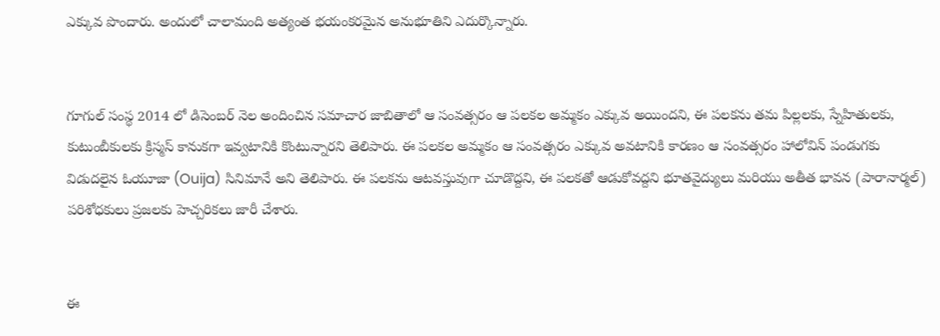ఎక్కువ పొందారు. అందులో చాలామంది అత్యంత భయంకరమైన అనుభూతిని ఎదుర్కొన్నారు.


గూగుల్ సంస్థ 2014 లో డిసెంబర్ నెల అందించిన సమాచార జాబితాలో ఆ సంవత్సరం ఆ పలకల అమ్మకం ఎక్కువ అయిందని, ఈ పలకను తమ పిల్లలకు, స్నేహితులకు, కుటుంబీకులకు క్రిస్మస్ కానుకగా ఇవ్వటానికి కొంటున్నారని తెలిపారు. ఈ పలకల అమ్మకం ఆ సంవత్సరం ఎక్కువ అవటానికి కారణం ఆ సంవత్సరం హాలోవిన్ పండుగకు విడుదలైన ఓయూజా (Ouija) సినిమానే అని తెలిపారు. ఈ పలకను ఆటవస్తువుగా చూడొద్దని, ఈ పలకతో ఆడుకోవద్దని భూతవైద్యులు మరియు అతీత భావన (పారానార్మల్) పరిశోధకులు ప్రజలకు హెచ్చరికలు జారీ చేశారు.


ఈ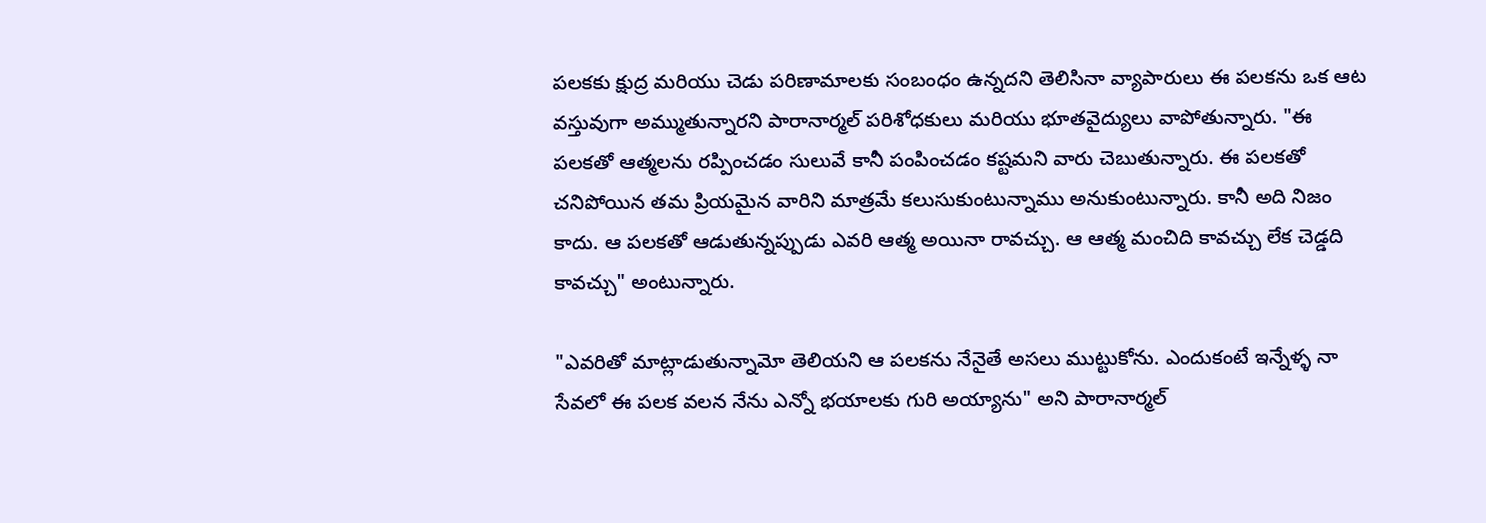పలకకు క్షుద్ర మరియు చెడు పరిణామాలకు సంబంధం ఉన్నదని తెలిసినా వ్యాపారులు ఈ పలకను ఒక ఆట వస్తువుగా అమ్ముతున్నారని పారానార్మల్ పరిశోధకులు మరియు భూతవైద్యులు వాపోతున్నారు. "ఈ పలకతో ఆత్మలను రప్పించడం సులువే కానీ పంపించడం కష్టమని వారు చెబుతున్నారు. ఈ పలకతో చనిపోయిన తమ ప్రియమైన వారిని మాత్రమే కలుసుకుంటున్నాము అనుకుంటున్నారు. కానీ అది నిజం కాదు. ఆ పలకతో ఆడుతున్నప్పుడు ఎవరి ఆత్మ అయినా రావచ్చు. ఆ ఆత్మ మంచిది కావచ్చు లేక చెడ్డది కావచ్చు" అంటున్నారు.

"ఎవరితో మాట్లాడుతున్నామో తెలియని ఆ పలకను నేనైతే అసలు ముట్టుకోను. ఎందుకంటే ఇన్నేళ్ళ నా సేవలో ఈ పలక వలన నేను ఎన్నో భయాలకు గురి అయ్యాను" అని పారానార్మల్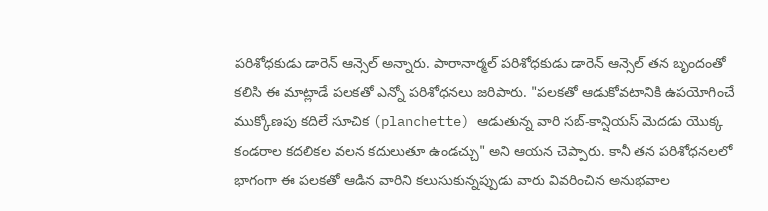పరిశోధకుడు డారెన్ ఆన్సెల్ అన్నారు. పారానార్మల్ పరిశోధకుడు డారెన్ ఆన్సెల్ తన బృందంతో కలిసి ఈ మాట్లాడే పలకతో ఎన్నో పరిశోధనలు జరిపారు. "పలకతో ఆడుకోవటానికి ఉపయోగించే ముక్కోణపు కదిలే సూచిక (planchette) ఆడుతున్న వారి సబ్-కాన్షియస్ మెదడు యొక్క కండరాల కదలికల వలన కదులుతూ ఉండచ్చు" అని ఆయన చెప్పారు. కానీ తన పరిశోధనలలో భాగంగా ఈ పలకతో ఆడిన వారిని కలుసుకున్నప్పుడు వారు వివరించిన అనుభవాల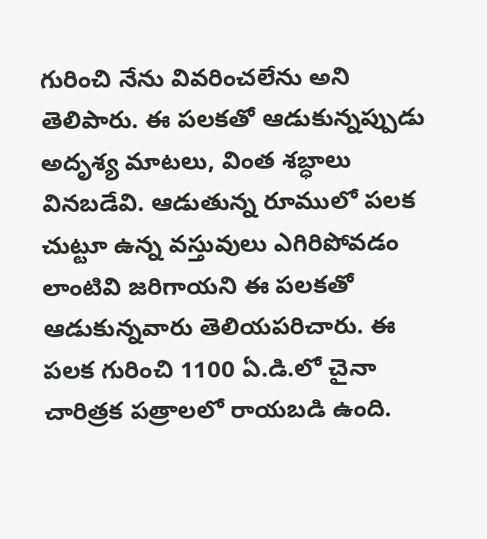గురించి నేను వివరించలేను అని తెలిపారు. ఈ పలకతో ఆడుకున్నప్పుడు అదృశ్య మాటలు, వింత శబ్ధాలు వినబడేవి. ఆడుతున్న రూములో పలక చుట్టూ ఉన్న వస్తువులు ఎగిరిపోవడం లాంటివి జరిగాయని ఈ పలకతో ఆడుకున్నవారు తెలియపరిచారు. ఈ పలక గురించి 1100 ఏ.డి.లో చైనా చారిత్రక పత్రాలలో రాయబడి ఉంది.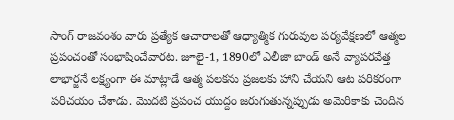సాంగ్ రాజవంశం వారు ప్రత్యేక ఆచారాలతో ఆధ్యాత్మిక గురువుల పర్యవేక్షణలో ఆత్మల ప్రపంచంతో సంభాషించేవారట. జూలై-1, 1890లో ఎలీజా బాండ్ అనే వ్యాపరవేత్త లాభార్జనే లక్ష్యంగా ఈ మాట్లాడే ఆత్మ పలకను ప్రజలకు హాని చేయని ఆట పరికరంగా పరిచయం చేశాడు. మొదటి ప్రపంచ యుద్దం జరుగుతున్నప్పుడు అమెరికాకు చెందిన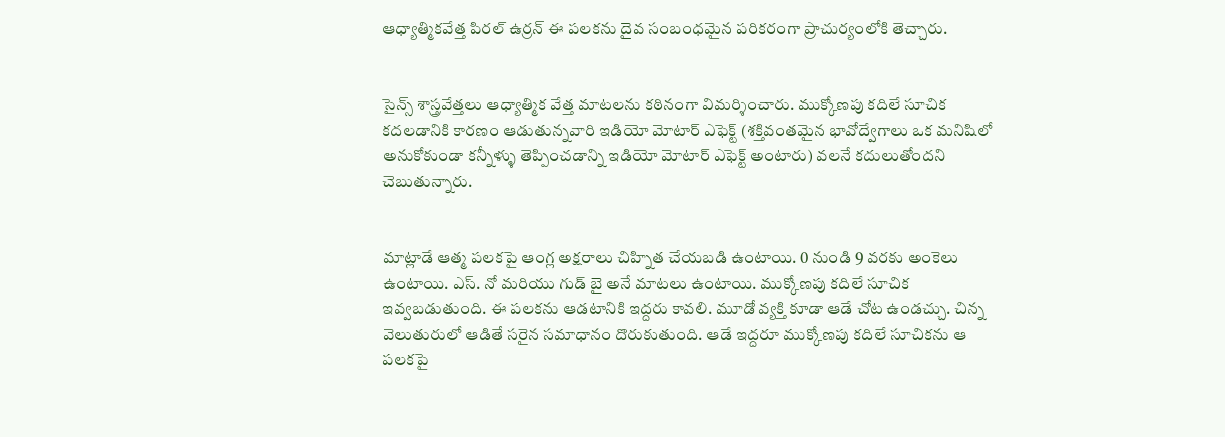ఆధ్యాత్మికవేత్త పిరల్ ఉర్రన్ ఈ పలకను దైవ సంబంధమైన పరికరంగా ప్రాచుర్యంలోకి తెచ్చారు.


సైన్స్ శాస్త్రవేత్తలు ఆధ్యాత్మిక వేత్త మాటలను కఠినంగా విమర్శించారు. ముక్కోణపు కదిలే సూచిక కదలడానికి కారణం ఆడుతున్నవారి ఇడియో మోటార్ ఎఫెక్ట్ (శక్తివంతమైన భావోద్వేగాలు ఒక మనిషిలో అనుకోకుండా కన్నీళ్ళు తెప్పించడాన్ని ఇడియో మోటార్ ఎఫెక్ట్ అంటారు) వలనే కదులుతోందని చెబుతున్నారు.


మాట్లాడే ఆత్మ పలకపై ఆంగ్ల అక్షరాలు చిహ్నిత చేయబడి ఉంటాయి. 0 నుండి 9 వరకు అంకెలు ఉంటాయి. ఎస్. నో మరియు గుడ్ బై అనే మాటలు ఉంటాయి. ముక్కోణపు కదిలే సూచిక ఇవ్వబడుతుంది. ఈ పలకను ఆడటానికి ఇద్దరు కావలి. మూడో వ్యక్తి కూడా ఆడే చోట ఉండచ్చు. చిన్న వెలుతురులో ఆడితే సరైన సమాధానం దొరుకుతుంది. ఆడే ఇద్దరూ ముక్కోణపు కదిలే సూచికను ఆ పలకపై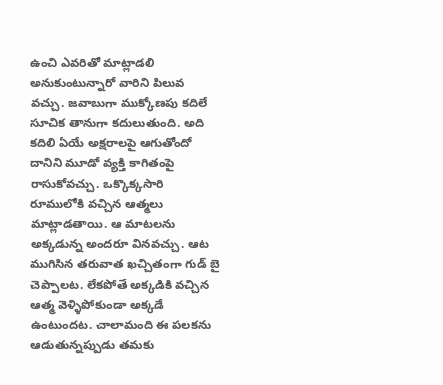ఉంచి ఎవరితో మాట్లాడలి అనుకుంటున్నారో వారిని పిలువ వచ్చు. జవాబుగా ముక్కోణపు కదిలే సూచిక తానుగా కదులుతుంది. అది కదిలి ఏయే అక్షరాలపై ఆగుతోందో దానిని మూడో వ్యక్తి కాగితంపై రాసుకోవచ్చు. ఒక్కొక్కసారి రూములోకి వచ్చిన ఆత్మలు మాట్లాడతాయి. ఆ మాటలను అక్కడున్న అందరూ వినవచ్చు. ఆట ముగిసిన తరువాత ఖచ్చితంగా గుడ్ బై చెప్పాలట. లేకపోతే అక్కడికి వచ్చిన ఆత్మ వెళ్ళిపోకుండా అక్కడే ఉంటుందట. చాలామంది ఈ పలకను ఆడుతున్నప్పుడు తమకు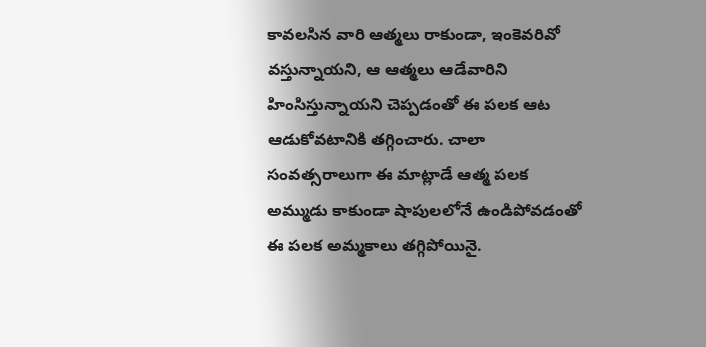కావలసిన వారి ఆత్మలు రాకుండా, ఇంకెవరివో వస్తున్నాయని, ఆ ఆత్మలు ఆడేవారిని హింసిస్తున్నాయని చెప్పడంతో ఈ పలక ఆట ఆడుకోవటానికి తగ్గించారు. చాలా సంవత్సరాలుగా ఈ మాట్లాడే ఆత్మ పలక అమ్ముడు కాకుండా షాపులలోనే ఉండిపోవడంతో ఈ పలక అమ్మకాలు తగ్గిపోయినై.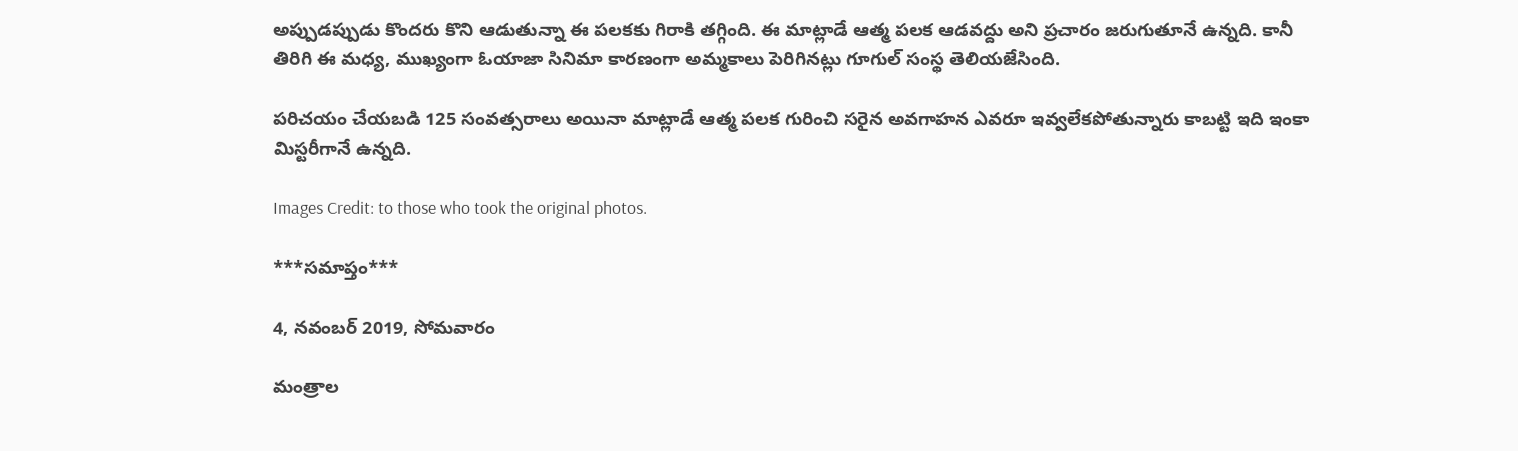అప్పుడప్పుడు కొందరు కొని ఆడుతున్నా ఈ పలకకు గిరాకి తగ్గింది. ఈ మాట్లాడే ఆత్మ పలక ఆడవద్దు అని ప్రచారం జరుగుతూనే ఉన్నది. కానీ తిరిగి ఈ మధ్య, ముఖ్యంగా ఓయాజా సినిమా కారణంగా అమ్మకాలు పెరిగినట్లు గూగుల్ సంస్థ తెలియజేసింది.

పరిచయం చేయబడి 125 సంవత్సరాలు అయినా మాట్లాడే ఆత్మ పలక గురించి సరైన అవగాహన ఎవరూ ఇవ్వలేకపోతున్నారు కాబట్టి ఇది ఇంకా మిస్టరీగానే ఉన్నది.

Images Credit: to those who took the original photos.

***సమాప్తం***

4, నవంబర్ 2019, సోమవారం

మంత్రాల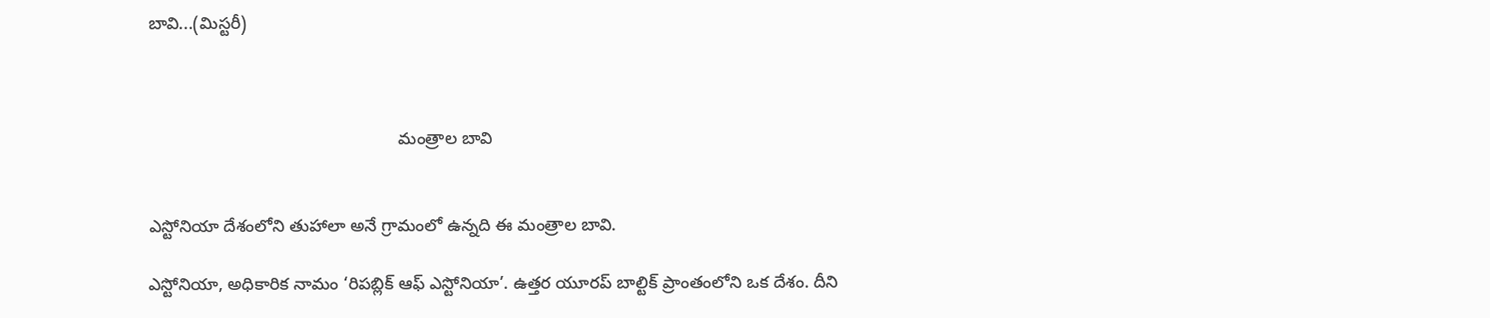బావి...(మిస్టరీ)



                                                    మంత్రాల బావి


ఎస్టోనియా దేశంలోని తుహాలా అనే గ్రామంలో ఉన్నది ఈ మంత్రాల బావి.

ఎస్టోనియా, అధికారిక నామం ‘రిపబ్లిక్ ఆఫ్ ఎస్టోనియా’. ఉత్తర యూరప్ బాల్టిక్ ప్రాంతంలోని ఒక దేశం. దీని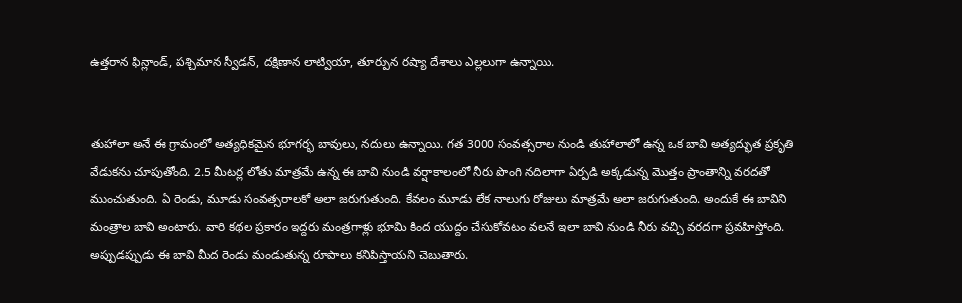ఉత్తరాన ఫిన్లాండ్, పశ్చిమాన స్వీడన్, దక్షిణాన లాట్వియా, తూర్పున రష్యా దేశాలు ఎల్లలుగా ఉన్నాయి.


తుహాలా అనే ఈ గ్రామంలో అత్యధికమైన భూగర్భ బావులు, నదులు ఉన్నాయి. గత 3000 సంవత్సరాల నుండి తుహాలాలో ఉన్న ఒక బావి అత్యద్భుత ప్రకృతి వేడుకను చూపుతోంది. 2.5 మీటర్ల లోతు మాత్రమే ఉన్న ఈ బావి నుండి వర్షాకాలంలో నీరు పొంగి నదిలాగా ఏర్పడి అక్కడున్న మొత్తం ప్రాంతాన్ని వరదతో ముంచుతుంది. ఏ రెండు, మూడు సంవత్సరాలకో అలా జరుగుతుంది. కేవలం మూడు లేక నాలుగు రోజులు మాత్రమే అలా జరుగుతుంది. అందుకే ఈ బావిని మంత్రాల బావి అంటారు. వారి కథల ప్రకారం ఇద్దరు మంత్రగాళ్లు భూమి కింద యుద్దం చేసుకోవటం వలనే ఇలా బావి నుండి నీరు వచ్చి వరదగా ప్రవహిస్తోంది. అప్పుడప్పుడు ఈ బావి మీద రెండు మండుతున్న రూపాలు కనిపిస్తాయని చెబుతారు.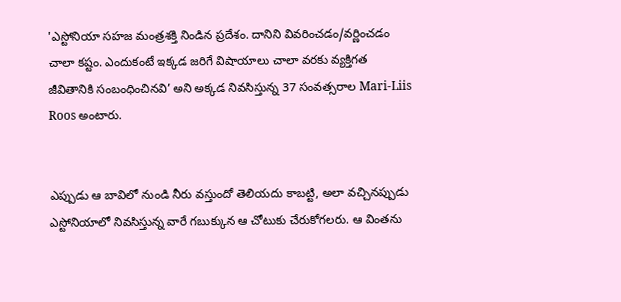'ఎస్టోనియా సహజ మంత్రశక్తి నిండిన ప్రదేశం. దానిని వివరించడం/వర్ణించడం చాలా కష్టం. ఎందుకంటే ఇక్కడ జరిగే విషాయాలు చాలా వరకు వ్యక్తిగత జీవితానికి సంబంధించినవి’ అని అక్కడ నివసిస్తున్న 37 సంవత్సరాల Mari-Liis Roos అంటారు.


ఎప్పుడు ఆ బావిలో నుండి నీరు వస్తుందో తెలియదు కాబట్టి, అలా వచ్చినప్పుడు ఎస్టోనియాలో నివసిస్తున్న వారే గబుక్కున ఆ చోటుకు చేరుకోగలరు. ఆ వింతను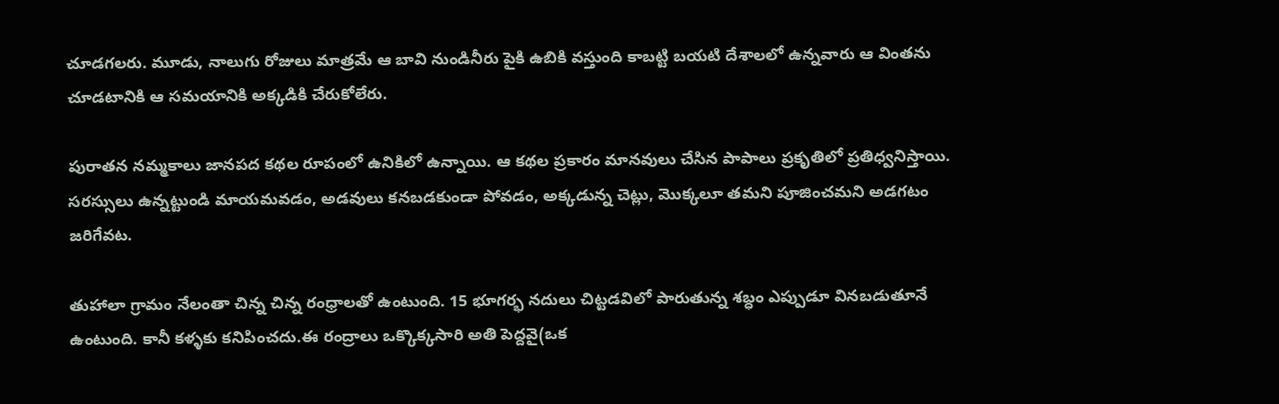చూడగలరు. మూడు, నాలుగు రోజులు మాత్రమే ఆ బావి నుండినీరు పైకి ఉబికి వస్తుంది కాబట్టి బయటి దేశాలలో ఉన్నవారు ఆ వింతను చూడటానికి ఆ సమయానికి అక్కడికి చేరుకోలేరు.

పురాతన నమ్మకాలు జానపద కథల రూపంలో ఉనికిలో ఉన్నాయి. ఆ కథల ప్రకారం మానవులు చేసిన పాపాలు ప్రకృతిలో ప్రతిధ్వనిస్తాయి. సరస్సులు ఉన్నట్టుండి మాయమవడం, అడవులు కనబడకుండా పోవడం, అక్కడున్న చెట్లు, మొక్కలూ తమని పూజించమని అడగటం జరిగేవట.

తుహాలా గ్రామం నేలంతా చిన్న చిన్న రంధ్రాలతో ఉంటుంది. 15 భూగర్భ నదులు చిట్టడవిలో పారుతున్న శబ్ధం ఎప్పుడూ వినబడుతూనే ఉంటుంది. కానీ కళ్ళకు కనిపించదు.ఈ రంద్రాలు ఒక్కొక్కసారి అతి పెద్దవై(ఒక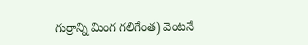గుర్రాన్ని మింగ గలిగేంత) వెంటనే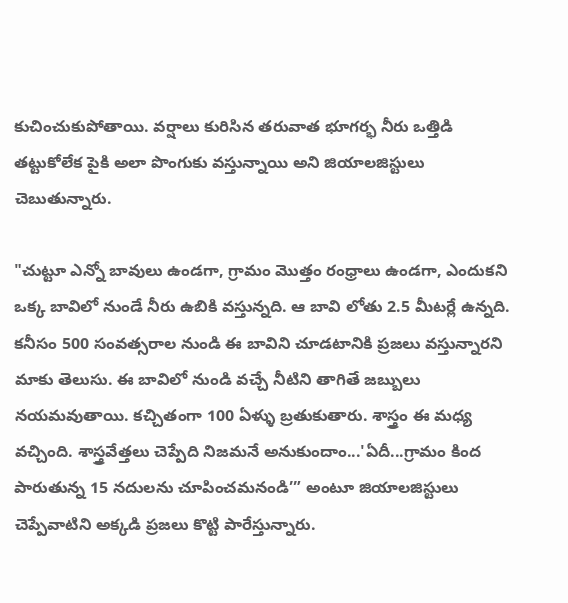కుచించుకుపోతాయి. వర్షాలు కురిసిన తరువాత భూగర్భ నీరు ఒత్తిడి తట్టుకోలేక పైకి అలా పొంగుకు వస్తున్నాయి అని జియాలజిస్టులు చెబుతున్నారు.

"చుట్టూ ఎన్నో బావులు ఉండగా, గ్రామం మొత్తం రంధ్రాలు ఉండగా, ఎందుకని ఒక్క బావిలో నుండే నీరు ఉబికి వస్తున్నది. ఆ బావి లోతు 2.5 మీటర్లే ఉన్నది. కనీసం 500 సంవత్సరాల నుండి ఈ బావిని చూడటానికి ప్రజలు వస్తున్నారని మాకు తెలుసు. ఈ బావిలో నుండి వచ్చే నీటిని తాగితే జబ్బులు నయమవుతాయి. కచ్చితంగా 100 ఏళ్ళు బ్రతుకుతారు. శాస్త్రం ఈ మధ్య వచ్చింది. శాస్త్రవేత్తలు చెప్పేది నిజమనే అనుకుందాం...'ఏదీ...గ్రామం కింద పారుతున్న 15 నదులను చూపించమనండి’” అంటూ జియాలజిస్టులు చెప్పేవాటిని అక్కడి ప్రజలు కొట్టి పారేస్తున్నారు.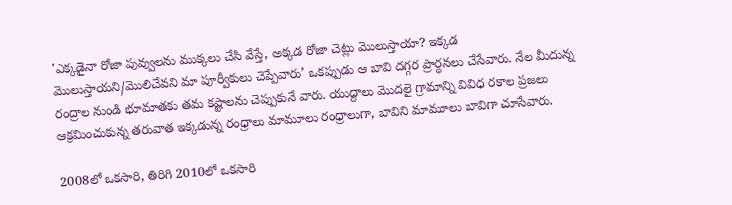'ఎక్కడైనా రోజా పువ్వులను ముక్కలు చేసి వేస్తే, అక్కడ రోజా చెట్లు మొలుస్తాయా? ఇక్కడ మొలుస్తాయని/మొలిచేవని మా పూర్వీకులు చెప్పేవారు’ ఒకప్పుడు ఆ బావి దగ్గర ప్రార్ధనలు చేసేవారు. నేల మీదున్న రంద్రాల నుండి భూమాతకు తమ కష్టాలను చెప్పుకునే వారు. యుద్దాలు మొదలై గ్రామాన్ని వివిధ రకాల ప్రజలు ఆక్రమించుకున్న తరువాత ఇక్కడున్న రంధ్రాలు మామూలు రంధ్రాలుగా, బావిని మామూలు బావిగా చూసేవారు.

2008లో ఒకసారి, తిరిగి 2010లో ఒకసారి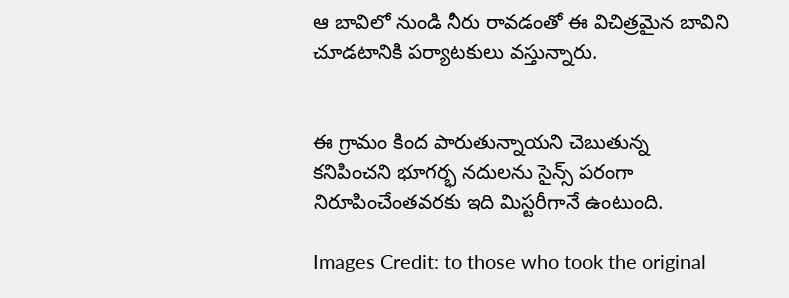ఆ బావిలో నుండి నీరు రావడంతో ఈ విచిత్రమైన బావిని చూడటానికి పర్యాటకులు వస్తున్నారు.


ఈ గ్రామం కింద పారుతున్నాయని చెబుతున్న కనిపించని భూగర్భ నదులను సైన్స్ పరంగా నిరూపించేంతవరకు ఇది మిస్టరీగానే ఉంటుంది.

Images Credit: to those who took the original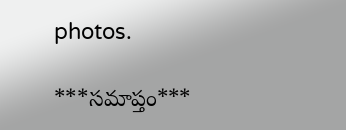photos.

***సమాప్తం***